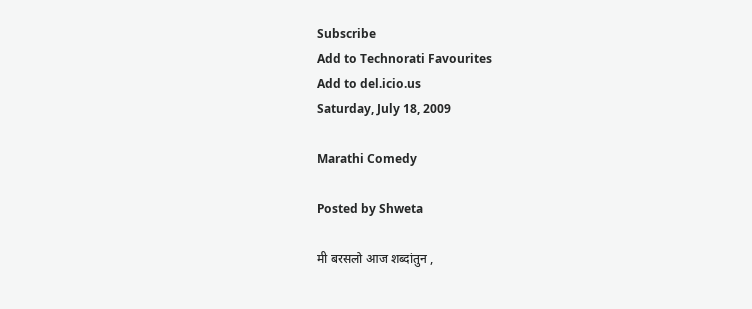Subscribe
Add to Technorati Favourites
Add to del.icio.us
Saturday, July 18, 2009

Marathi Comedy

Posted by Shweta

मी बरसलो आज शब्दांतुन ,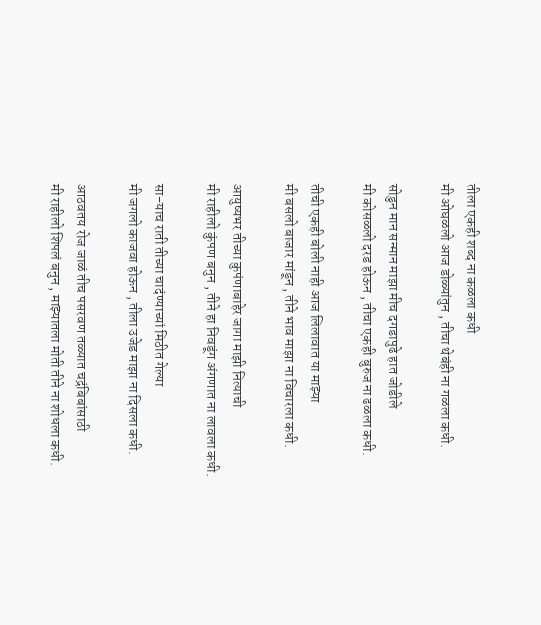तीला एकही शब्द ना कळला कधी
मी ओघळलो आज डोळ्यांतुन , तीचा थेबंही ना गळला कधी.

सोडुन मान सन्मान माझा मीच दगडापुढे हात जोडीले
मी कोसळलो दरड होऊन , तीचा एकही बुरुज ना ढळला कधी.

तीची एकही बोली नाही आज लिलावात या माझ्या
मी बसलो बाजार मांडून , तीने भाव माझा ना विचारला कधी.

आयुष्यभर तीच्या कुपंणाबाहेर जागा माझी नित्याची
मी राहीलो कुंपण बनुन , तीने हा निवडूंग अंगणात ना लावला कधी.

सा-याच राती तीच्या चादंण्याच्यां मिठीत गेल्या
मी जगलो काजवा होऊन , तीला उजेड माझा ना दिसला कधी.

आठवतय रोज जाळं तीच पसरवण तळ्यात चद्रंबिबांसाठी
मी राहीलो शिपलं बनुन , माझ्यातला मोती तीने ना शोधला कधी.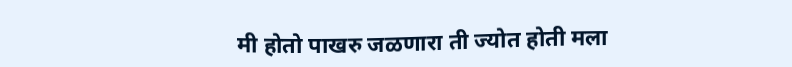मी होतो पाखरु जळणारा ती ज्योत होती मला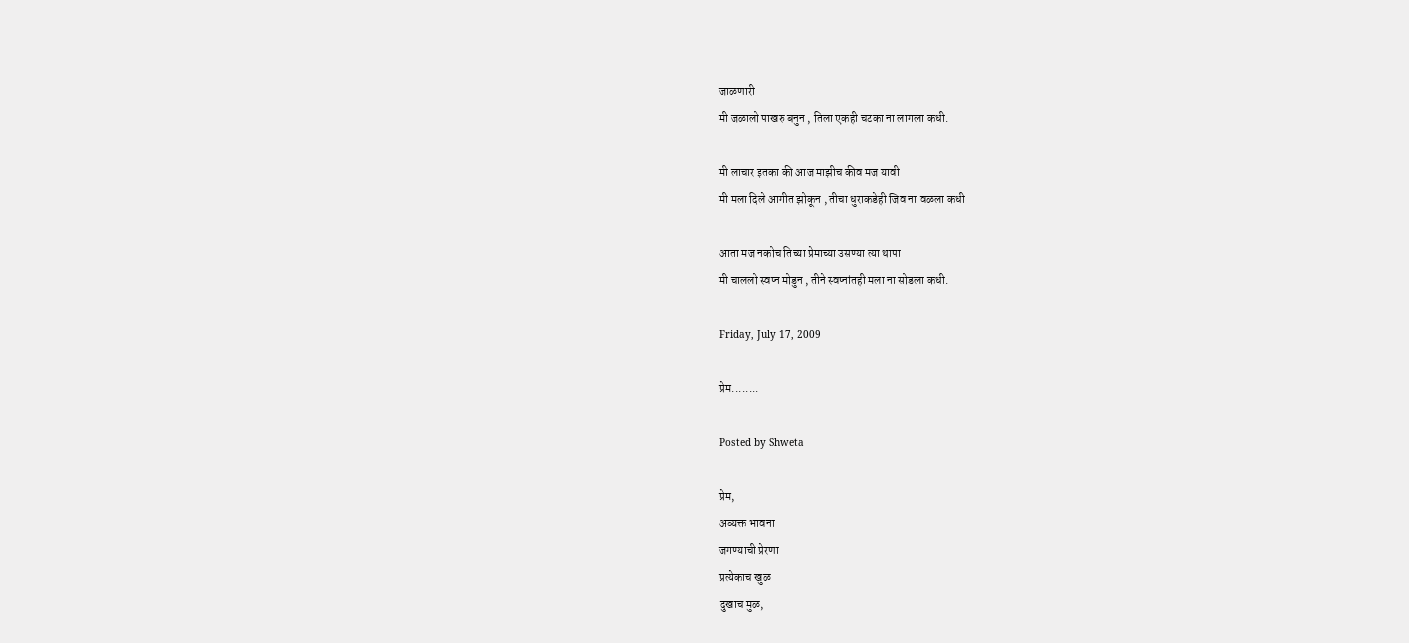जाळणारी
मी जळालो पाखरु बनुन , तिला एकही चटका ना लागला कधी.

मी लाचार इतका की आज माझीच कीव मज यावी
मी मला दिले आगीत झोकून , तीचा धुराकडेही जिव ना वळला कधी

आता मज नकोच तिच्या प्रेमाच्या उसण्या त्या थापा
मी चाललो स्वप्न मोडुन , तीने स्वप्नांतही मला ना सोडला कधी.

Friday, July 17, 2009

प्रेम........

Posted by Shweta

प्रेम,
अव्यक्त भावना
जगण्याची प्रेरणा
प्रत्येकाच खुळ
दुखाच मुळ,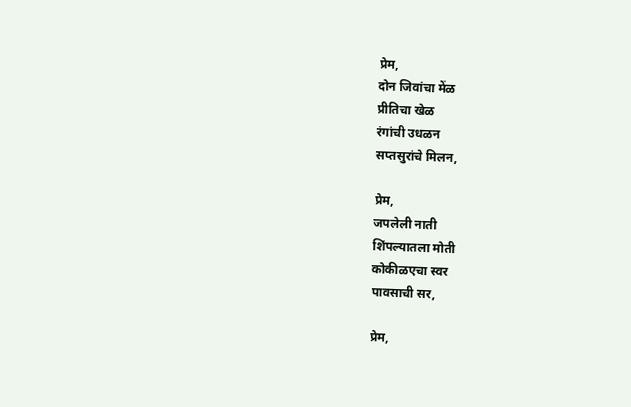प्रेम,
दोन जिवांचा मेंळ
प्रीतिचा खेळ
रंगांची उधळन
सप्तसुरांचे मिलन,

प्रेम,
जपलेली नाती
शिंपल्यातला मोती
कोकीळएचा स्वर
पावसाची सर,

प्रेम,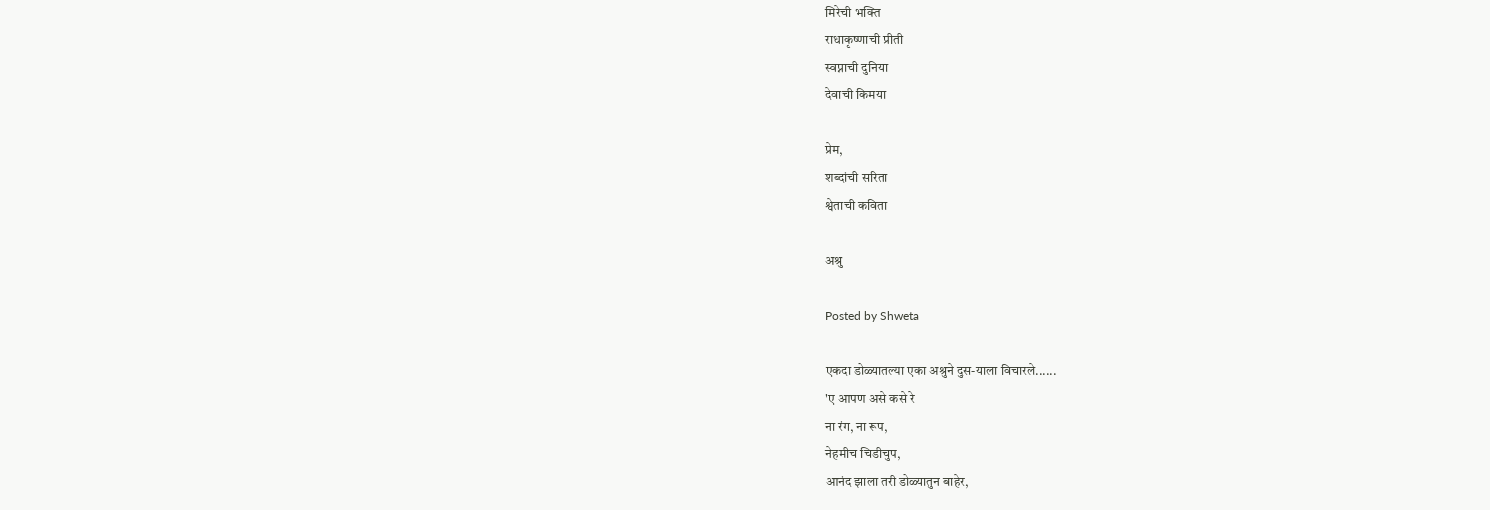मिरेची भक्ति
राधाकृष्णाची प्रीती
स्वप्नाची दुनिया
देवाची किमया

प्रेम,
शब्दांची सरिता
श्वेताची कविता

अश्रु

Posted by Shweta

एकदा डोळ्यातल्या एका अश्रुने दुस-याला विचारले......
'ए आपण असे कसे रे
ना रंग, ना रूप,
नेहमीच चिडीचुप,
आनंद झाला तरी डोळ्यातुन बाहेर,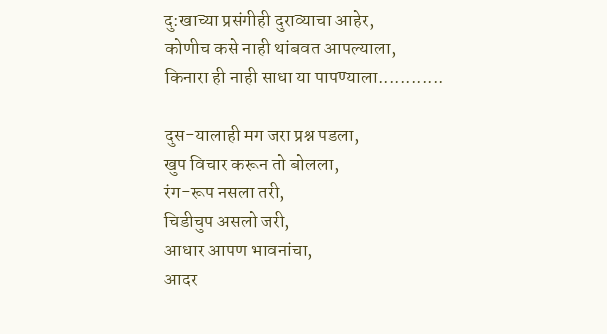दु:खाच्या प्रसंगीही दुराव्याचा आहेर,
कोणीच कसे नाही थांबवत आपल्याला,
किनारा ही नाही साधा या पापण्याला............

दुस-यालाही मग जरा प्रश्न पडला,
खुप विचार करून तो बोलला,
रंग-रूप नसला तरी,
चिडीचुप असलो जरी,
आधार आपण भावनांचा,
आदर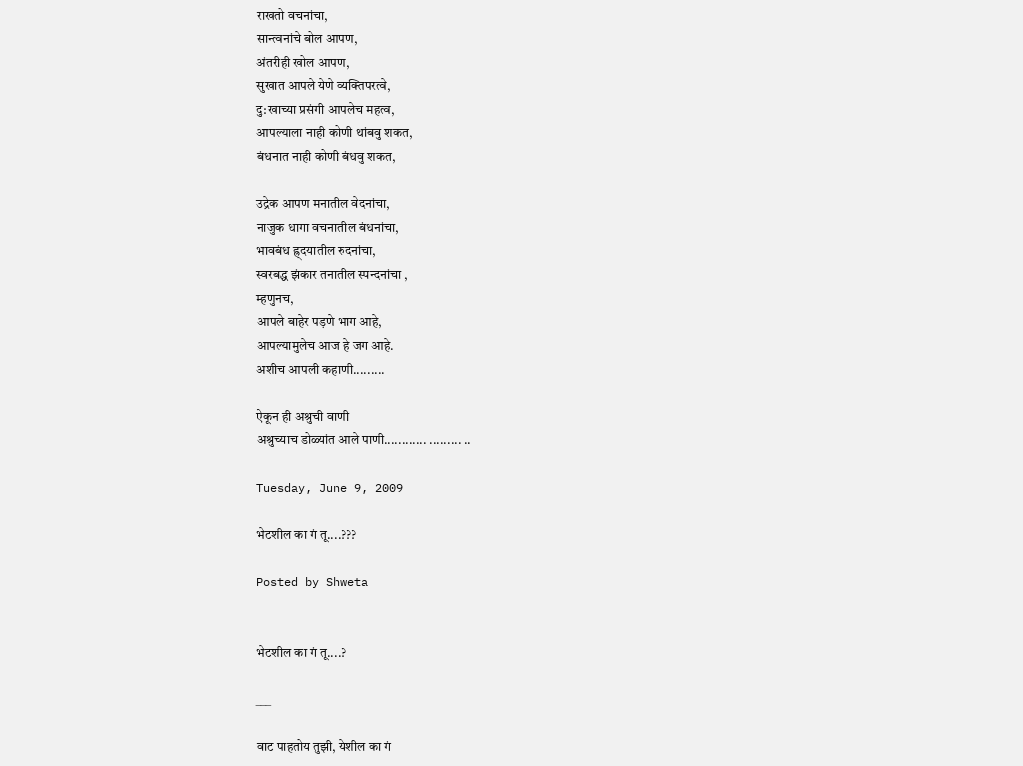राखतो वचनांचा,
सान्त्वनांचे बोल आपण,
अंतरीही खोल आपण,
सुखात आपले येणे व्यक्तिपरत्वे,
दु:खाच्या प्रसंगी आपलेच महत्व,
आपल्याला नाही कोणी थांबवु शकत,
बंधनात नाही कोणी बंधवु शकत,

उद्रेक आपण मनातील वेदनांचा,
नाजुक धागा वचनातील बंधनांचा,
भावबंध ह्र्दयातील रुदनांचा,
स्वरबद्ध झंकार तनातील स्पन्दनांचा ,
म्हणुनच,
आपले बाहेर पड़णे भाग आहे,
आपल्यामुलेच आज हे जग आहे.
अशीच आपली कहाणी.........

ऐकून ही अश्रुची वाणी
अश्रुच्याच डोळ्यांत आले पाणी............ ......... ..

Tuesday, June 9, 2009

भेटशील का गं तू....???

Posted by Shweta


भेटशील का गं तू....?

___

वाट पाहतोय तुझी, येशील का गं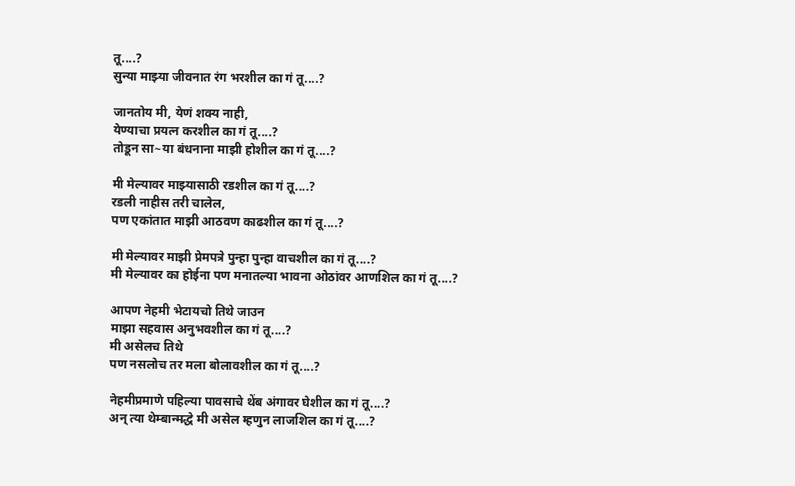तू....?
सुन्या माझ्या जीवनात रंग भरशील का गं तू....?

जानतोय मी, येणं शक्य नाही,
येण्याचा प्रयत्न करशील का गं तू....?
तोडून सा~या बंधनाना माझी होशील का गं तू....?

मी मेल्यावर माझ्यासाठी रडशील का गं तू....?
रडली नाहीस तरी चालेल,
पण एकांतात माझी आठवण काढशील का गं तू....?

मी मेल्यावर माझी प्रेमपत्रे पुन्हा पुन्हा वाचशील का गं तू....?
मी मेल्यावर का होईना पण मनातल्या भावना ओठांवर आणशिल का गं तू....?

आपण नेहमी भेटायचो तिथे जाउन
माझा सहवास अनुभवशील का गं तू....?
मी असेलच तिथे
पण नसलोच तर मला बोलावशील का गं तू....?

नेहमीप्रमाणे पहिल्या पावसाचे थेंब अंगावर घेशील का गं तू....?
अन् त्या थेम्बान्मद्धे मी असेल म्हणुन लाजशिल का गं तू....?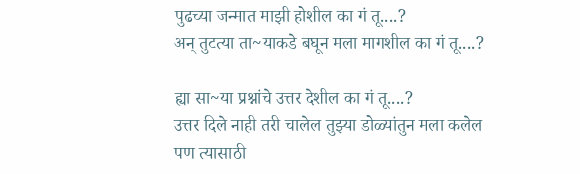पुढच्या जन्मात माझी होशील का गं तू....?
अन् तुटत्या ता~याकडे बघून मला मागशील का गं तू....?

ह्या सा~या प्रश्नांचे उत्तर देशील का गं तू....?
उत्तर दिले नाही तरी चालेल तुझ्या डोळ्यांतुन मला कलेल
पण त्यासाठी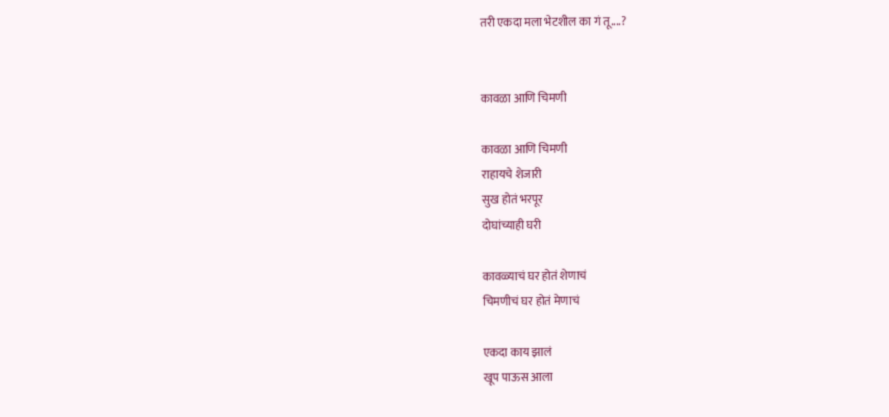तरी एकदा मला भेटशील का गं तू....?


कावळा आणि चिमणी

कावळा आणि चिमणी
राहायचे शेजारी
सुख होतं भरपूर
दोघांच्याही घरी

कावळ्याचं घर होतं शेणाचं
चिमणीचं घर होतं मेणाचं

एकदा काय झालं
खूप पाऊस आला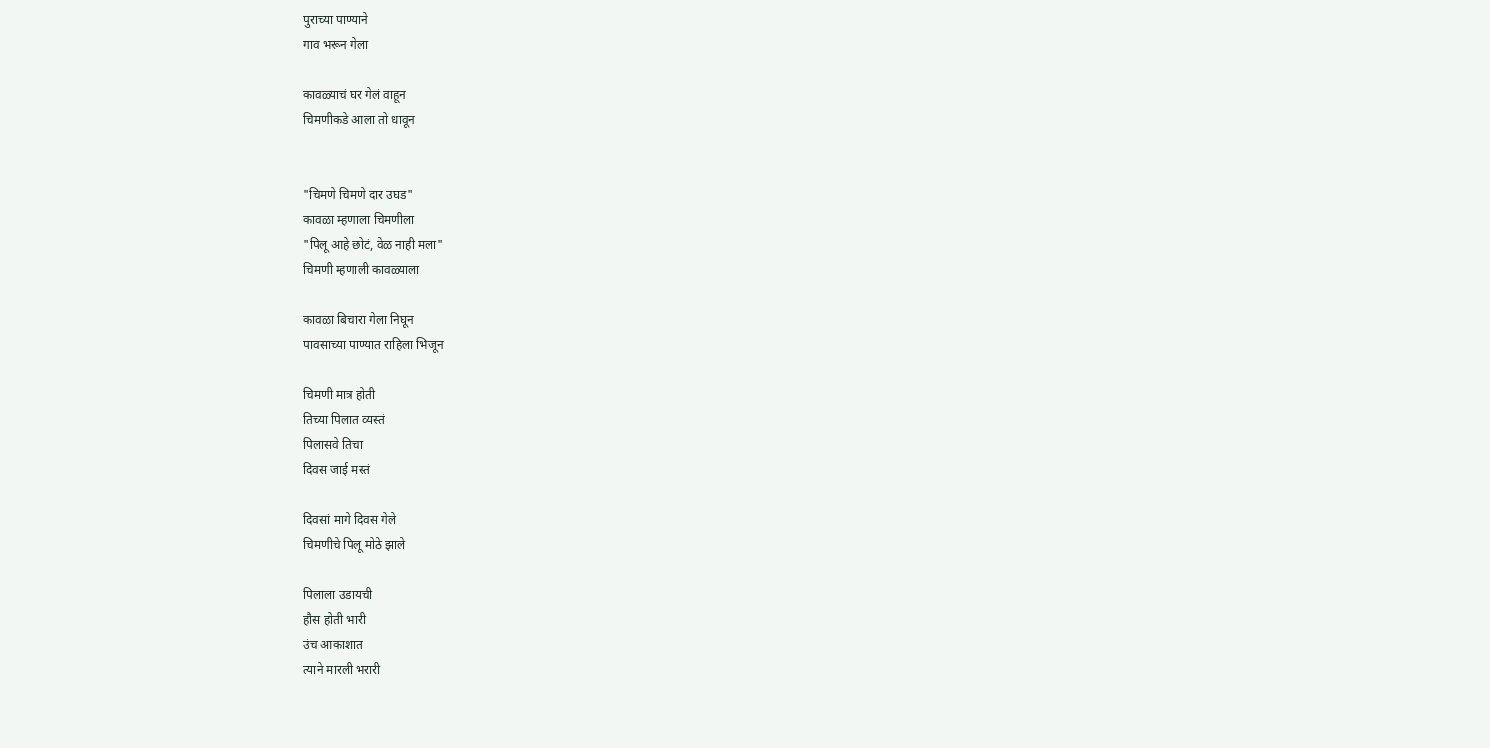पुराच्या पाण्याने
गाव भरून गेला

कावळ्याचं घर गेलं वाहून
चिमणीकडे आला तो धावून


"चिमणे चिमणे दार उघड"
कावळा म्हणाला चिमणीला
"पिलू आहे छोटं, वेळ नाही मला"
चिमणी म्हणाली कावळ्याला

कावळा बिचारा गेला निघून
पावसाच्या पाण्यात राहिला भिजून

चिमणी मात्र होती
तिच्या पिलात व्यस्तं
पिलासवे तिचा
दिवस जाई मस्तं

दिवसां मागे दिवस गेले
चिमणीचे पिलू मोठे झाले

पिलाला उडायची
हौस होती भारी
उंच आकाशात
त्याने मारली भरारी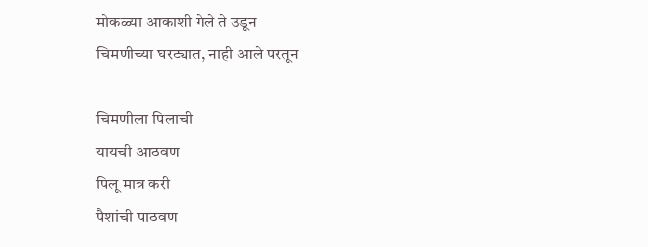मोकळ्या आकाशी गेले ते उडून
चिमणीच्या घरट्यात, नाही आले परतून

चिमणीला पिलाची
यायची आठवण
पिलू मात्र करी
पैशांची पाठवण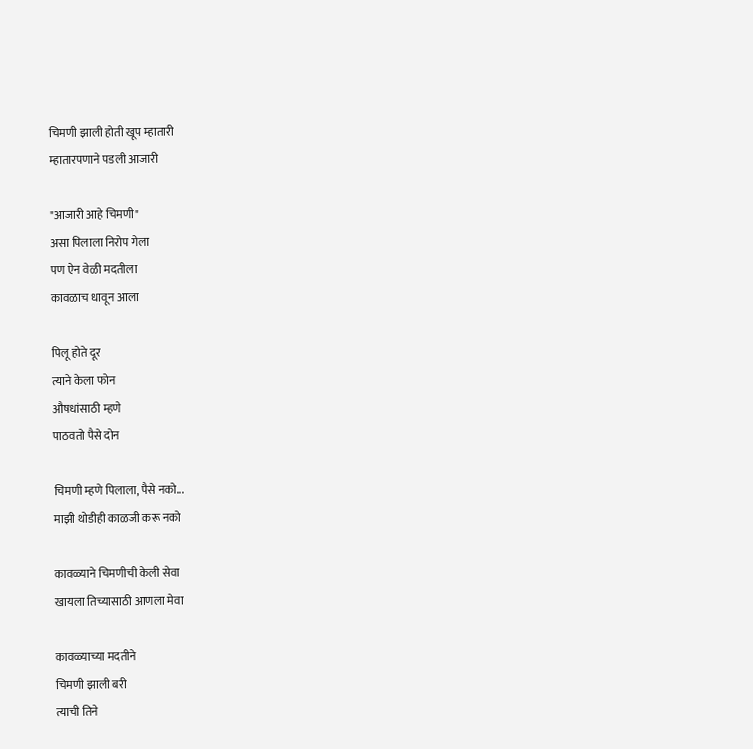चिमणी झाली होती खूप म्हातारी
म्हातारपणाने पडली आजारी

"आजारी आहे चिमणी"
असा पिलाला निरोप गेला
पण ऐन वेळी मदतीला
कावळाच धावून आला

पिलू होते दूर
त्याने केला फोन
औषधांसाठी म्हणे
पाठवतो पैसे दोन

चिमणी म्हणे पिलाला, पैसे नको...
माझी थोडीही काळजी करू नको

कावळ्याने चिमणीची केली सेवा
खायला तिच्यासाठी आणला मेवा

कावळ्याच्या मदतीने
चिमणी झाली बरी
त्याची तिने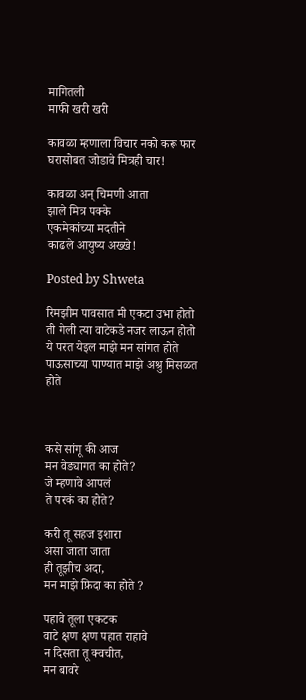मागितली
माफी खरी खरी

कावळा म्हणाला विचार नको करू फार
घरासोबत जोडावे मित्रही चार!

कावळा अन् चिमणी आता
झाले मित्र पक्के
एकमेकांच्या मदतीने
काढले आयुष्य अख्खे!

Posted by Shweta

रिमझीम पावसात मी एकटा उभा होतो
ती गेली त्या वाटेकडे नजर लाऊन होतो
ये परत येइल माझे मन सांगत होते
पाऊसाच्या पाण्यात माझे अश्रु मिसळत होते



कसे सांगू की आज
मन वेड्यागत का होते?
जे म्हणावे आपलं
ते परकं का होते?

करी तू सहज इशारा
असा जाता जाता
ही तूझीच अदा,
मन माझे फ़िदा का होते ?

पहावे तूला एकटक
वाटे क्षण क्षण पहात राहावे
न दिसता तू क्वचीत,
मन बावरे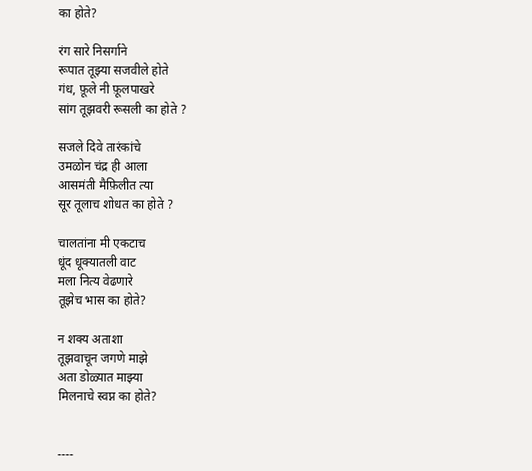का होते?

रंग सारे निसर्गाने
रूपात तूझ्या सजवीले होते
गंध, फ़ूले नी फ़ूलपाखरे
सांग तूझवरी रूसली का होते ?

सजले दिवे तारंकांचे
उमळोन चंद्र ही आला
आसमंती मैफ़िलीत त्या
सूर तूलाच शोधत का होते ?

चालतांना मी एकटाच
धूंद धूक्यातली वाट
मला नित्य वेढणारे
तूझेच भास का होते?

न शक्य अताशा
तूझवाचून जगणे माझे
अता डोळ्यात माझ्या
मिलनाचे स्वप्न का होते?


----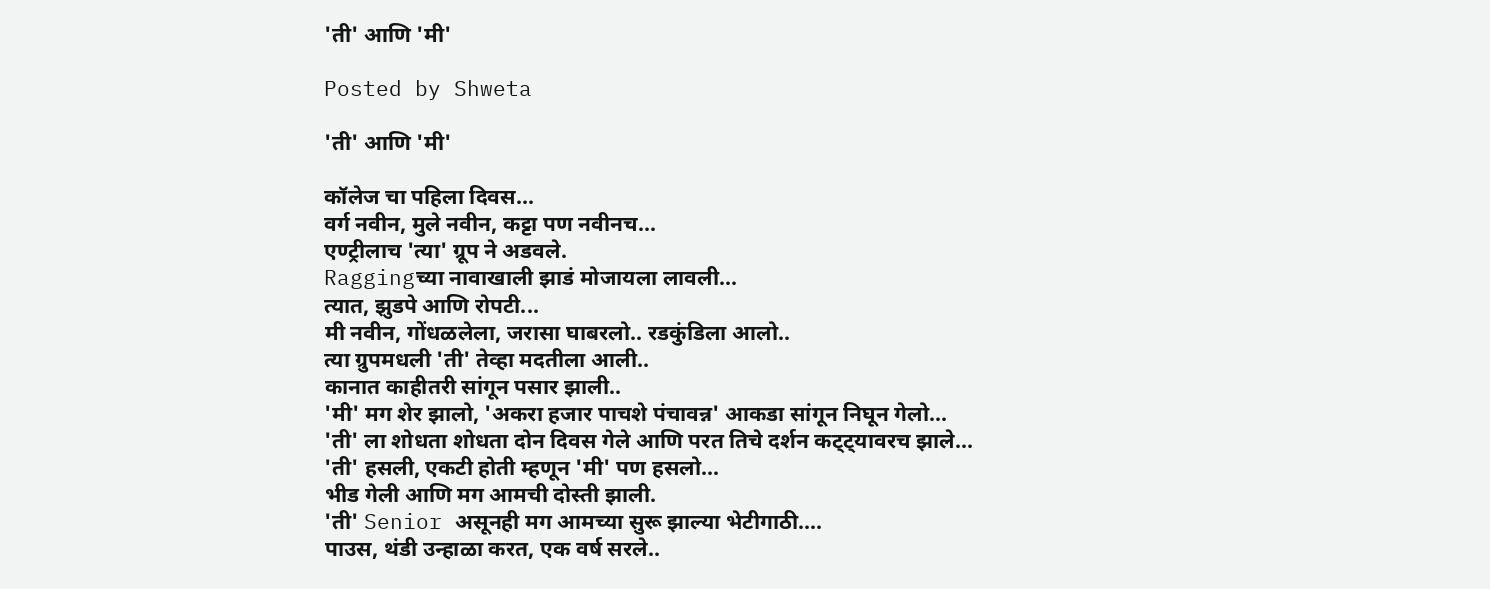'ती' आणि 'मी'

Posted by Shweta

'ती' आणि 'मी'

कॉलेज चा पहिला दिवस...
वर्ग नवीन, मुले नवीन, कट्टा पण नवीनच...
एण्ट्रीलाच 'त्या' ग्रूप ने अडवले.
Raggingच्या नावाखाली झाडं मोजायला लावली...
त्यात, झुडपे आणि रोपटी...
मी नवीन, गोंधळलेला, जरासा घाबरलो.. रडकुंडिला आलो..
त्या ग्रुपमधली 'ती' तेव्हा मदतीला आली..
कानात काहीतरी सांगून पसार झाली..
'मी' मग शेर झालो, 'अकरा हजार पाचशे पंचावन्न' आकडा सांगून निघून गेलो...
'ती' ला शोधता शोधता दोन दिवस गेले आणि परत तिचे दर्शन कट्ट्यावरच झाले...
'ती' हसली, एकटी होती म्हणून 'मी' पण हसलो...
भीड गेली आणि मग आमची दोस्ती झाली.
'ती' Senior असूनही मग आमच्या सुरू झाल्या भेटीगाठी....
पाउस, थंडी उन्हाळा करत, एक वर्ष सरले..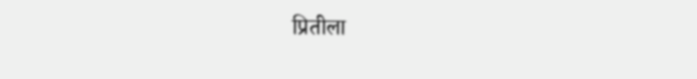प्रितीला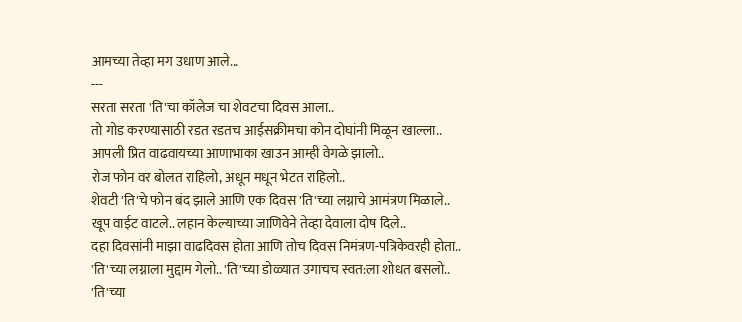आमच्या तेव्हा मग उधाण आले...
---
सरता सरता 'ति'चा कॉलेज चा शेवटचा दिवस आला..
तो गोड करण्यासाठी रडत रडतच आईसक्रीमचा कोन दोघांनी मिळून खाल्ला..
आपली प्रित वाढवायच्या आणाभाका खाउन आम्ही वेगळे झालो..
रोज फोन वर बोलत राहिलो, अधून मधून भेटत राहिलो..
शेवटी 'ति'चे फोन बंद झाले आणि एक दिवस 'ति'च्या लग्नाचे आमंत्रण मिळाले..
खूप वाईट वाटले.. लहान केल्याच्या जाणिवेने तेव्हा देवाला दोष दिले..
दहा दिवसांनी माझा वाढदिवस होता आणि तोच दिवस निमंत्रण-पत्रिकेवरही होता..
'ति'च्या लग्नाला मुद्दाम गेलो.. 'ति'च्या डोळ्यात उगाचच स्वत:ला शोधत बसलो..
'ति'च्या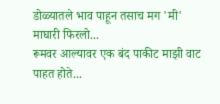डोळ्यातले भाव पाहून तसाच मग 'मी' माघारी फिरलो...
रूमवर आल्यावर एक बंद पाकीट माझी वाट पाहत होते...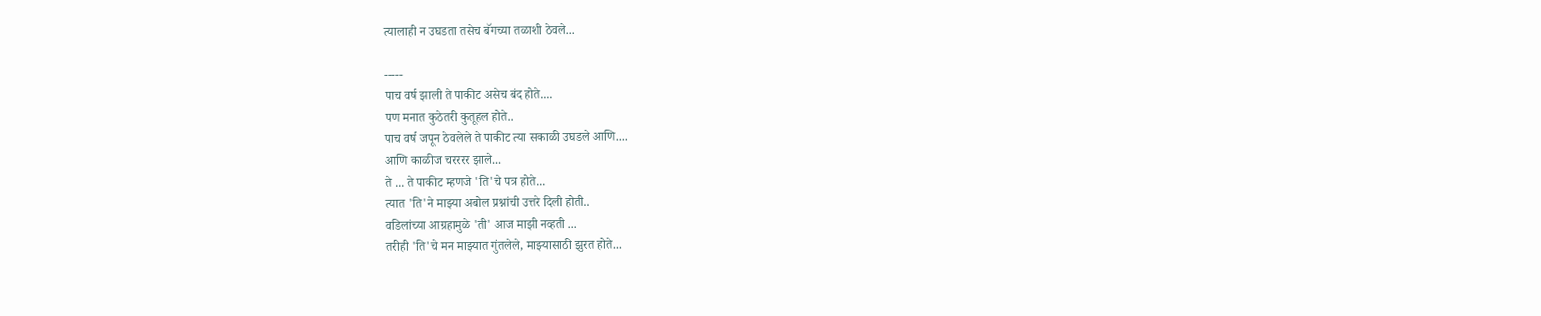त्यालाही न उघडता तसेच बॅगच्या तळाशी ठेवले...

-----
पाच वर्ष झाली ते पाकीट असेच बंद होते....
पण मनात कुठेतरी कुतूहल होते..
पाच वर्ष जपून ठेवलेले ते पाकीट त्या सकाळी उघडले आणि....
आणि काळीज चरररर झाले...
ते ... ते पाकीट म्हणजे 'ति'चे पत्र होते...
त्यात 'ति'ने माझ्या अबोल प्रश्नांची उत्तरे दिली होती..
वडिलांच्या आग्रहामुळे 'ती' आज माझी नव्हती ...
तरीही 'ति'चे मन माझ्यात गुंतलेले, माझ्यासाठी झुरत होते...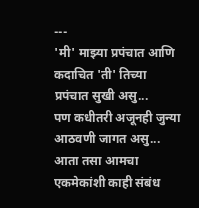---
'मी' माझ्या प्रपंचात आणि कदाचित 'ती' तिच्या प्रपंचात सुखी असु...
पण कधीतरी अजूनही जुन्या आठवणी जागत असु...
आता तसा आमचा एकमेकांशी काही संबंध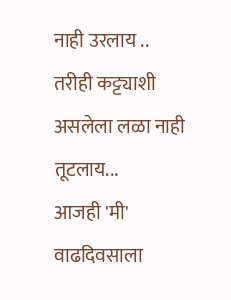नाही उरलाय ..
तरीही कट्ट्याशी असलेला लळा नाही तूटलाय...
आजही 'मी' वाढदिवसाला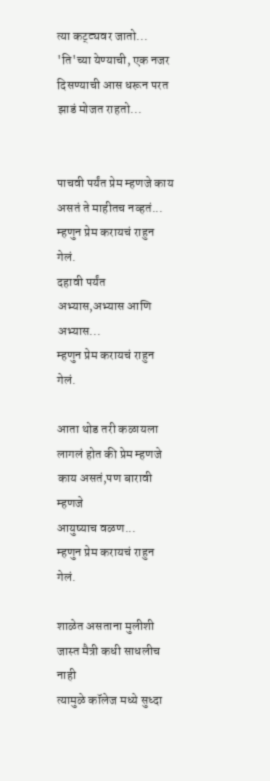त्या कट्ट्यवर जातो...
'ति'च्या येण्याची, एक नजर दिसण्याची आस धरून परत झाडं मोजत राहतो...


पाचवी पर्यंत प्रेम म्हणजे काय असतं ते माहीतच नव्हतं...
म्हणुन प्रेम करायचं राहुन गेलं.
दहावी पर्यंत अभ्यास,अभ्यास आणि अभ्यास...
म्हणुन प्रेम करायचं राहुन गेलं.

आता थोड तरी कळायला लागलं होत की प्रेम म्हणजे काय असतं,पण बारावी म्हणजे
आयुष्याच वळण...
म्हणुन प्रेम करायचं राहुन गेलं.

शाळेत असताना मुलीशी जास्त मैत्री कधी साधलीच नाही
त्यामुळे कॉलेज मध्ये सुध्दा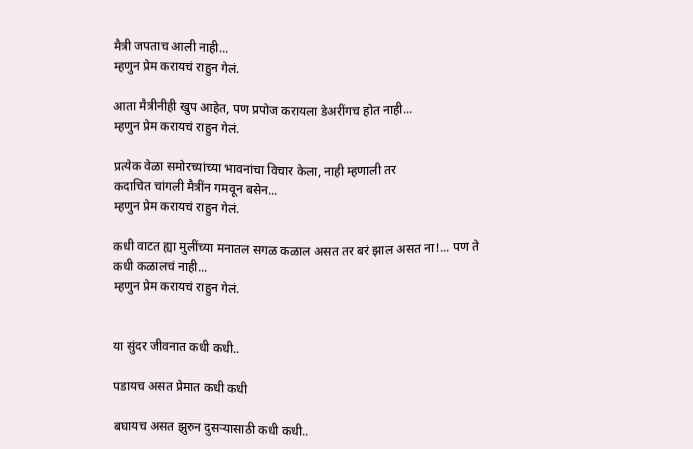मैत्री जपताच आली नाही...
म्हणुन प्रेम करायचं राहुन गेलं.

आता मैत्रीनीही खुप आहेत, पण प्रपोज करायला डेअरींगच होत नाही...
म्हणुन प्रेम करायचं राहुन गेलं.

प्रत्येक वेळा समोरच्यांच्या भावनांचा विचार केला, नाही म्हणाली तर
कदाचित चांगली मैत्रींन गमवून बसेन...
म्हणुन प्रेम करायचं राहुन गेलं.

कधी वाटत ह्या मुलींच्या मनातल सगळ कळाल असत तर बरं झाल असत ना!... पण ते
कधी कळालचं नाही...
म्हणुन प्रेम करायचं राहुन गेलं.


या सुंदर जीवनात कधी कधी..

पडायच असत प्रेमात कधी कधी

बघायच असत झुरुन दुसर्‍यासाठी कधी कधी..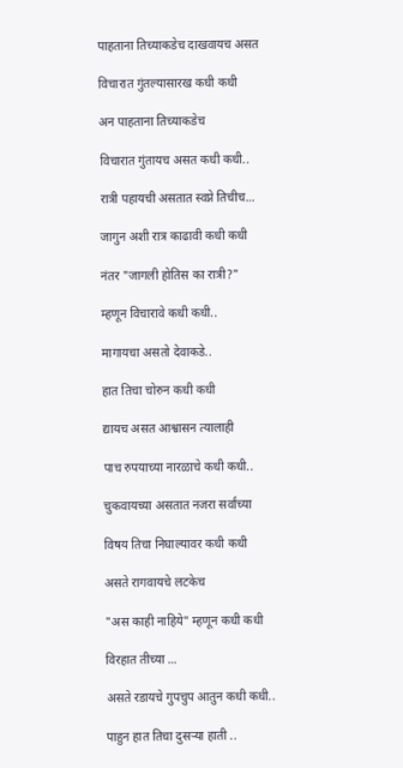पाहताना तिच्याकडेच दाखवायच असत

विचारात गुंतल्यासारख कधी कधी

अन पाहताना तिच्याकडेच

विचारात गुंतायच असत कधी कधी..

रात्री पहायची असतात स्वप्ने तिचीच...

जागुन अशी रात्र काढावी कधी कधी

नंतर "जागली होतिस का रात्री?"

म्हणून विचारावे कधी कधी..

मागायचा असतो देवाकडे..

हात तिचा चोरुन कधी कधी

द्यायच असत आश्वासन त्यालाही

पाच रुपयाच्या नारळाचे कधी कधी..

चुकवायच्या असतात नजरा सर्वांच्या

विषय तिचा निघाल्यावर कधी कधी

असते रागवायचे लटकेच

"अस काही नाहिये" म्हणून कधी कधी

विरहात तीच्या ...

असते रडायचे गुपचुप आतुन कधी कधी..

पाहुन हात तिचा दुसर्‍या हाती ..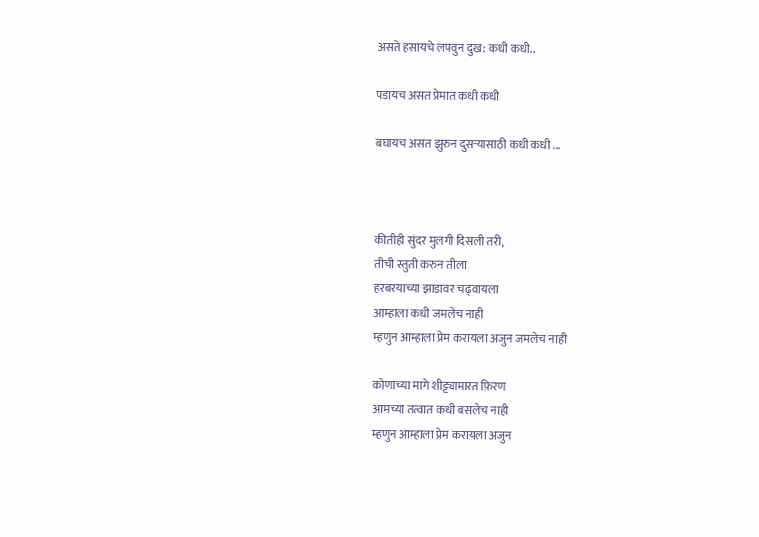असते हसायचे लपवुन दुख: कधी कधी..

पडायच असत प्रेमात कधी कधी

बघायच असत झुरुन दुसर्‍यासाठी कधी कधी ...



कीतीही सुंदर मुलगी दिसली तरी,
तीची स्तुती करुन तीला
हरबरयाच्या झाडावर चढ्वायला
आम्हाला कधी जमलेच नाही
म्हणुन आम्हाला प्रेम करायला अजुन जमलेच नाही

कोणाच्या मागे शीट्ट्यामारत फ़िरण
आमच्या तत्वात कधी बसलेच नाही
म्हणुन आम्हाला प्रेम करायला अजुन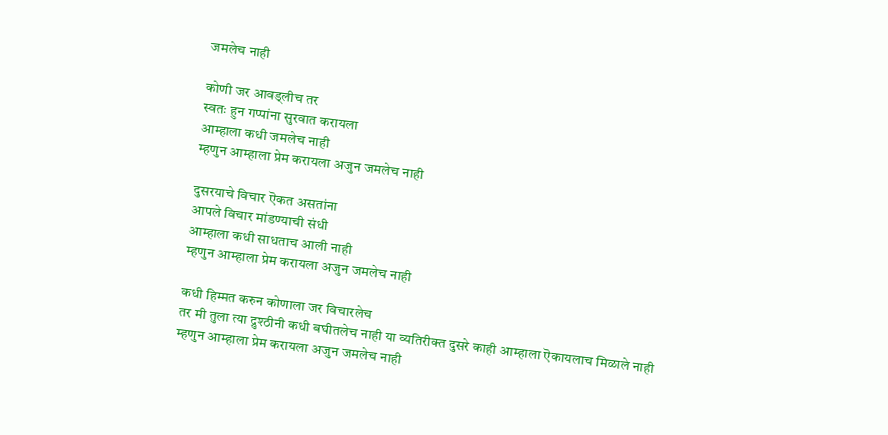जमलेच नाही

कोणी जर आवड्लीच तर
स्वतः हुन गप्पांना सुरवात करायला
आम्हाला कधी जमलेच नाही
म्हणुन आम्हाला प्रेम करायला अजुन जमलेच नाही

दुसरयाचे विचार ऎकत असतांना
आपले विचार मांडण्याची संधी
आम्हाला कधी साधताच आली नाही
म्हणुन आम्हाला प्रेम करायला अजुन जमलेच नाही

कधी हिम्मत करुन कोणाला जर विचारलेच
तर मी तुला त्या द्रुश्ठीनी कधी बघीतलेच नाही या व्यतिरीक्त दुसरे काही आम्हाला ऎकायलाच मिळाले नाही
म्हणुन आम्हाला प्रेम करायला अजुन जमलेच नाही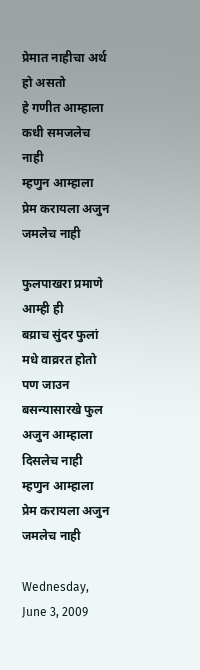प्रेमात नाहीचा अर्थ हो असतो
हे गणीत आम्हाला कधी समजलेच नाही
म्हणुन आम्हाला प्रेम करायला अजुन जमलेच नाही

फुलपाखरा प्रमाणे आम्ही ही
बय्राच सुंदर फुलां मधे वाव्ररत होतो
पण जाउन बसन्यासारखे फुल
अजुन आम्हाला दिसलेच नाही
म्हणुन आम्हाला प्रेम करायला अजुन जमलेच नाही

Wednesday, June 3, 2009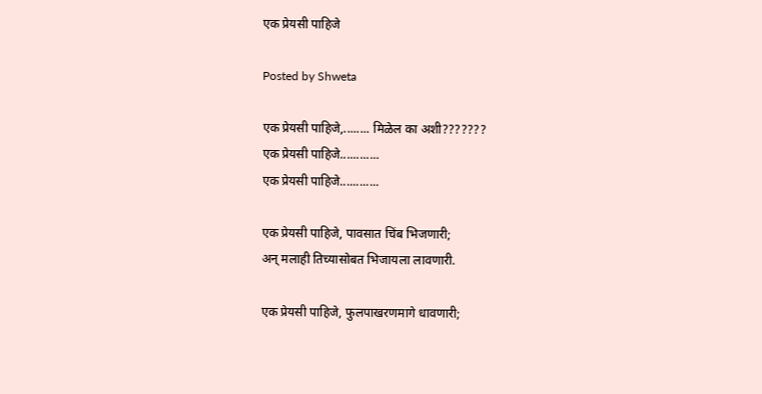एक प्रेयसी पाहिजे

Posted by Shweta

एक प्रेयसी पाहिजे,........ मिळेल का अशी???????
एक प्रेयसी पाहिजे............
एक प्रेयसी पाहिजे............

एक प्रेयसी पाहिजे, पावसात चिंब भिजणारी;
अन् मलाही तिच्यासोबत भिजायला लावणारी.

एक प्रेयसी पाहिजे, फुलपाखरणमागे धावणारी;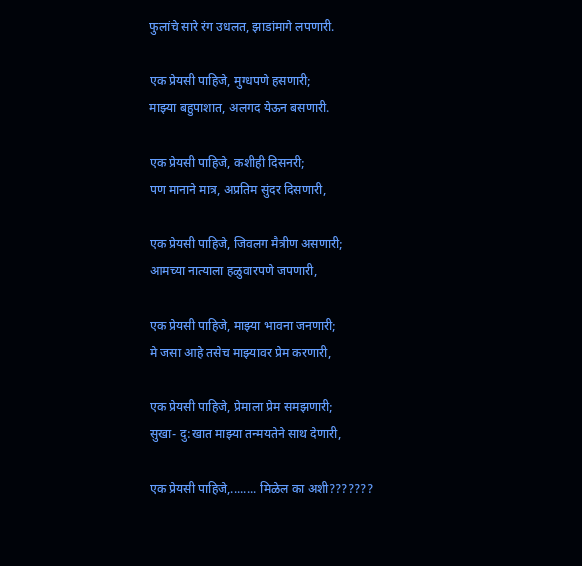फुलांचे सारे रंग उधलत, झाडांमागे लपणारी.

एक प्रेयसी पाहिजे, मुग्धपणे हसणारी;
माझ्या बहुपाशात, अलगद येऊन बसणारी.

एक प्रेयसी पाहिजे, कशीही दिसनरी;
पण मानाने मात्र, अप्रतिम सुंदर दिसणारी,

एक प्रेयसी पाहिजे, जिवलग मैत्रीण असणारी;
आमच्या नात्याला हळुवारपणे जपणारी,

एक प्रेयसी पाहिजे, माझ्या भावना जनणारी;
मे जसा आहे तसेच माझ्यावर प्रेम करणारी,

एक प्रेयसी पाहिजे, प्रेमाला प्रेम समझणारी;
सुखा- दु:खात माझ्या तन्मयतेने साथ देणारी,

एक प्रेयसी पाहिजे,........ मिळेल का अशी???????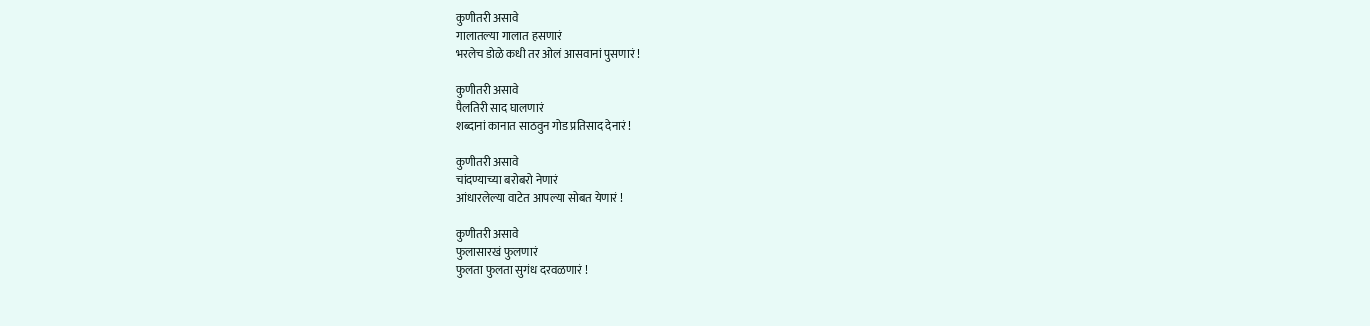कुणीतरी असावे
गालातल्या गालात हसणारं
भरलेच डोळे कधी तर ओलं आसवानां पुसणारं !

कुणीतरी असावे
पैलतिरी साद घालणारं
शब्दानां कानात साठवुन गोड प्रतिसाद देनारं !

कुणीतरी असावे
चांदण्याच्या बरोबरो नेणारं
आंधारलेल्या वाटेत आपल्या सोबत येणारं !

कुणीतरी असावे
फुलासारखं फुलणारं
फुलता फुलता सुगंध दरवळणारं !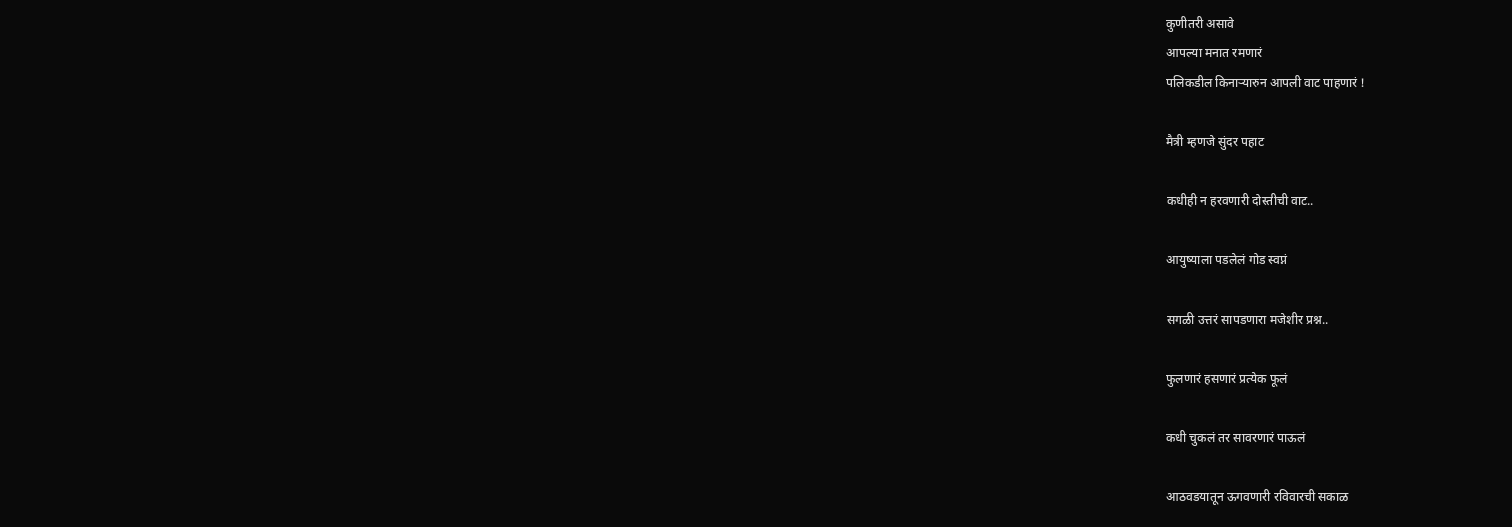कुणीतरी असावे
आपल्या मनात रमणारं
पलिकडील किनार्‍यारुन आपली वाट पाहणारं !

मैत्री म्हणजे सुंदर पहाट

कधीही न हरवणारी दोस्तीची वाट..

आयुष्याला पडलेलं गोड स्वप्नं

सगळी उत्तरं सापडणारा मजेशीर प्रश्न..

फुलणारं हसणारं प्रत्येक फूलं

कधी चुकलं तर सावरणारं पाऊलं

आठवडयातून ऊगवणारी रविवारची सकाळ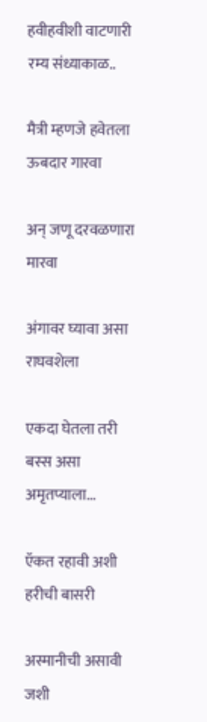हवीहवीशी वाटणारी रम्य संध्याकाळ..

मैत्री म्हणजे हवेतला ऊबदार गारवा

अन् जणू दरवळणारा मारवा

अंगावर घ्यावा असा राघवशेला

एकदा घेतला तरी बस्स असा अमृतप्याला...

ऍकत रहावी अशी हरीची बासरी

अस्मानीची असावी जशी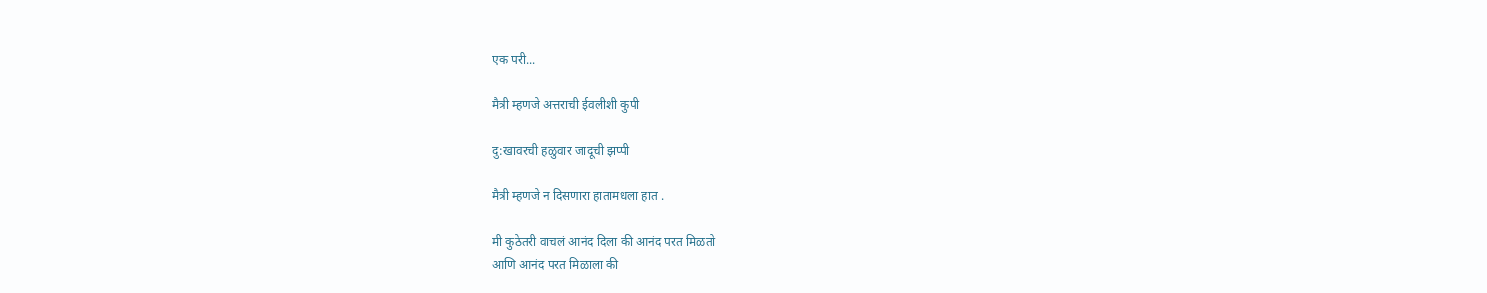एक परी...

मैत्री म्हणजे अत्तराची ईवलीशी कुपी

दु:खावरची हळुवार जादूची झप्पी

मैत्री म्हणजे न दिसणारा हातामधला हात .

मी कुठेतरी वाचलं आनंद दिला की आनंद परत मिळतो
आणि आनंद परत मिळाला की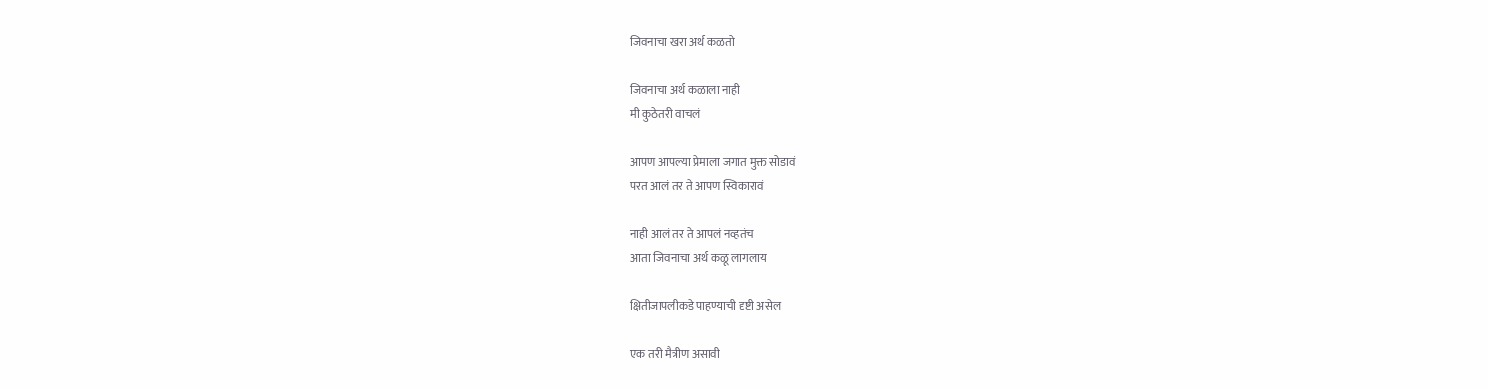जिवनाचा खरा अर्थ कळतो

जिवनाचा अर्थ कळाला नाही
मी कुठेतरी वाचलं

आपण आपल्या प्रेमाला जगात मुक्त सोडावं
परत आलं तर ते आपण स्विकारावं

नाही आलं तर ते आपलं नव्हतंच
आता जिवनाचा अर्थ कळू लागलाय

क्षितीजापलीकडे पाहण्याची दृष्टी असेल

एक तरी मैत्रीण असावी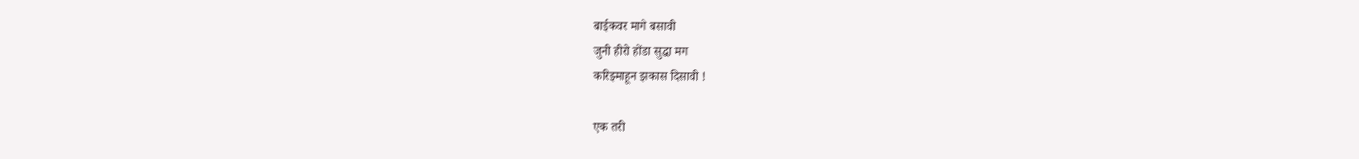बाईकवर मागे बसावी
जुनी हीरो होंडा सुद्धा मग
करिझ्माहून झकास दिसावी !

एक तरी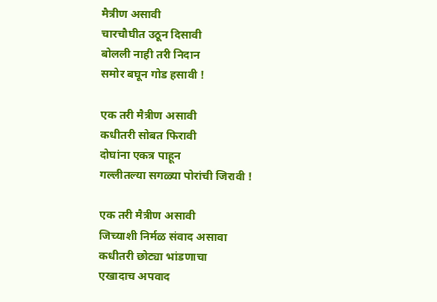मैत्रीण असावी
चारचौघीत उठून दिसावी
बोलली नाही तरी निदान
समोर बघून गोड हसावी !

एक तरी मैत्रीण असावी
कधीतरी सोबत फिरावी
दोघांना एकत्र पाहून
गल्लीतल्या सगळ्या पोरांची जिरावी !

एक तरी मैत्रीण असावी
जिच्याशी निर्मळ संवाद असावा
कधीतरी छोट्या भांडणाचा
एखादाच अपवाद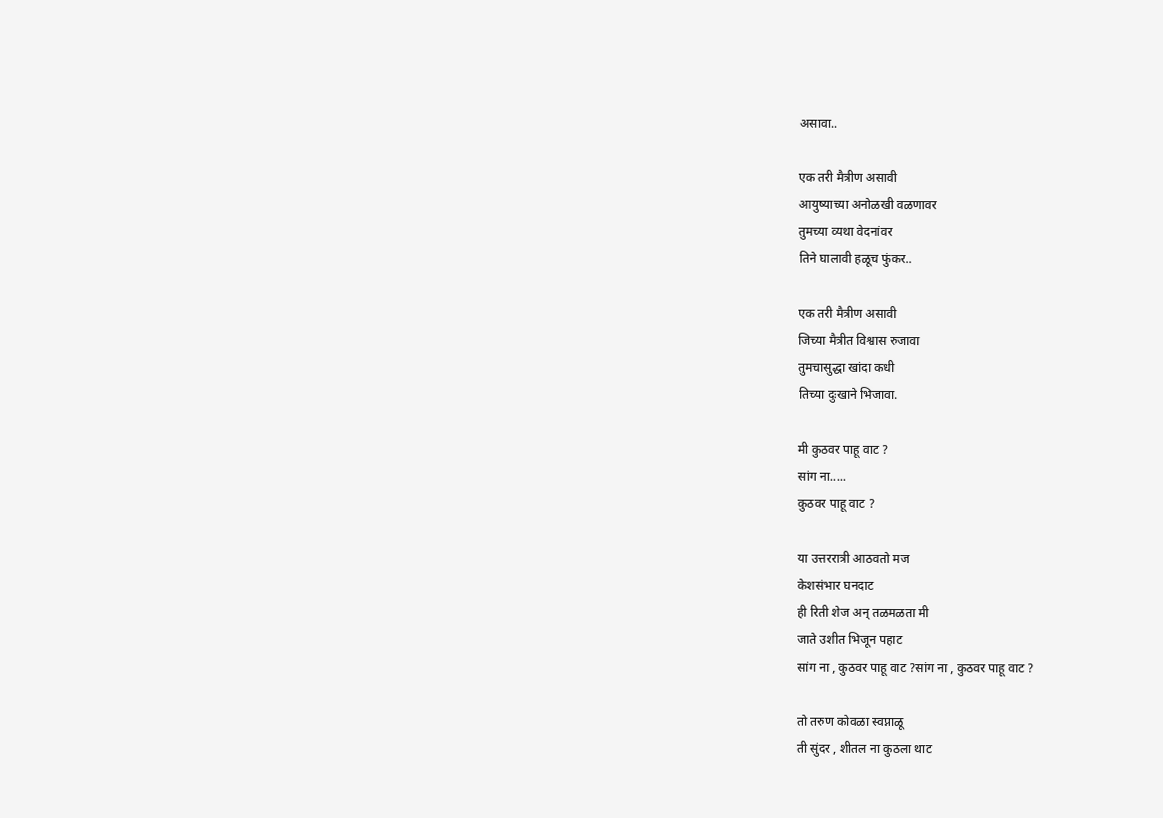असावा..

एक तरी मैत्रीण असावी
आयुष्याच्या अनोळखी वळणावर
तुमच्या व्यथा वेदनांवर
तिने घालावी हळूच फुंकर..

एक तरी मैत्रीण असावी
जिच्या मैत्रीत विश्वास रुजावा
तुमचासुद्धा खांदा कधी
तिच्या दुःखाने भिजावा.

मी कुठवर पाहू वाट ?
सांग ना.....
कुठवर पाहू वाट ?

या उत्तररात्री आठवतो मज
केशसंभार घनदाट
ही रिती शेज अन् तळमळता मी
जाते उशीत भिजून पहाट
सांग ना , कुठवर पाहू वाट ?सांग ना , कुठवर पाहू वाट ?

तो तरुण कोवळा स्वप्नाळू
ती सुंदर , शीतल ना कुठला थाट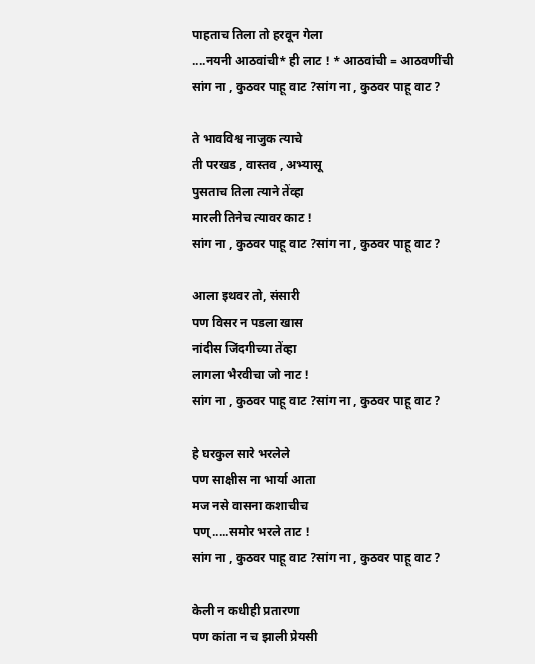पाहताच तिला तो हरवून गेला
....नयनी आठवांची* ही लाट ! * आठवांची = आठवणींची
सांग ना , कुठवर पाहू वाट ?सांग ना , कुठवर पाहू वाट ?

ते भावविश्व नाजुक त्याचे
ती परखड , वास्तव , अभ्यासू
पुसताच तिला त्याने तेंव्हा
मारली तिनेच त्यावर काट !
सांग ना , कुठवर पाहू वाट ?सांग ना , कुठवर पाहू वाट ?

आला इथवर तो, संसारी
पण विसर न पडला खास
नांदीस जिंदगीच्या तेंव्हा
लागला भैरवीचा जो नाट !
सांग ना , कुठवर पाहू वाट ?सांग ना , कुठवर पाहू वाट ?

हे घरकुल सारे भरलेले
पण साक्षीस ना भार्या आता
मज नसे वासना कशाचीच
पण्.....समोर भरले ताट !
सांग ना , कुठवर पाहू वाट ?सांग ना , कुठवर पाहू वाट ?

केली न कधीही प्रतारणा
पण कांता न च झाली प्रेयसी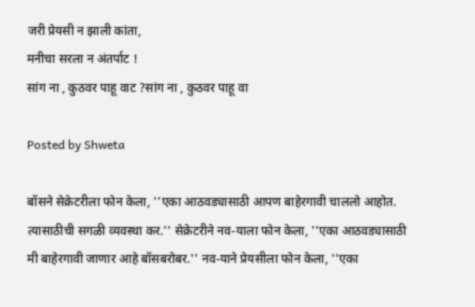जरी प्रेयसी न झाली कांता,
मनीचा सरला न अंतर्पाट !
सांग ना , कुठवर पाहू वाट ?सांग ना , कुठवर पाहू वा

Posted by Shweta

बॉसने सेक्रेटरीला फोन केला, ''एका आठवड्यासाठी आपण बाहेरगावी चाललो आहोत. त्यासाठीची सगळी व्यवस्था कर.'' सेक्रेटरीने नव-याला फोन केला, ''एका आठवड्यासाठी मी बाहेरगावी जाणार आहे बॉसबरोबर.'' नव-याने प्रेयसीला फोन केला, ''एका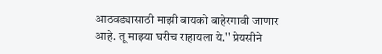आठवड्यासाठी माझी बायको बाहेरगावी जाणार आहे. तू माझ्या घरीच राहायला ये.'' प्रेयसीने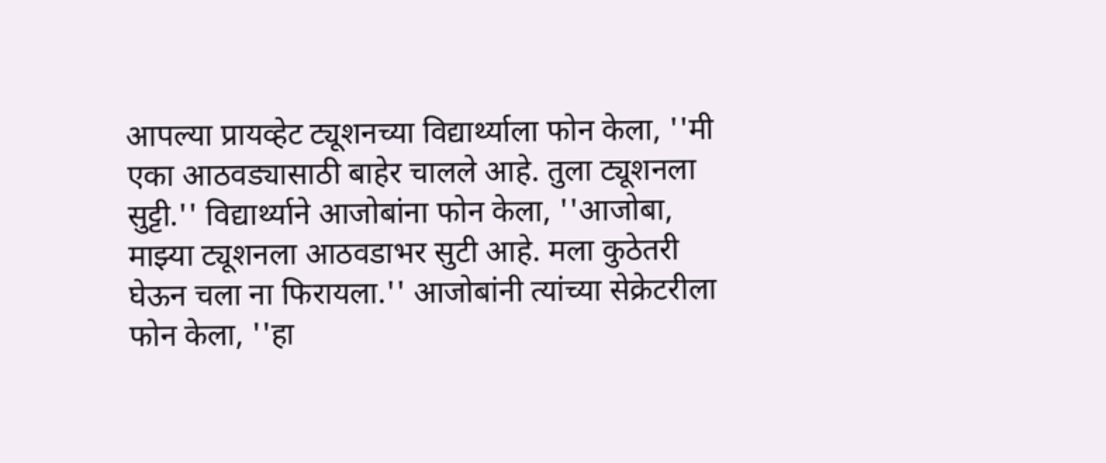आपल्या प्रायव्हेट ट्यूशनच्या विद्यार्थ्याला फोन केला, ''मी एका आठवड्यासाठी बाहेर चालले आहे. तुला ट्यूशनला सुट्टी.'' विद्यार्थ्याने आजोबांना फोन केला, ''आजोबा, माझ्या ट्यूशनला आठवडाभर सुटी आहे. मला कुठेतरी घेऊन चला ना फिरायला.'' आजोबांनी त्यांच्या सेक्रेटरीला फोन केला, ''हा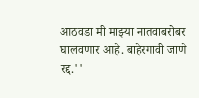आठवडा मी माझ्या नातवाबरोबर घालवणार आहे. बाहेरगावी जाणे रद्द.''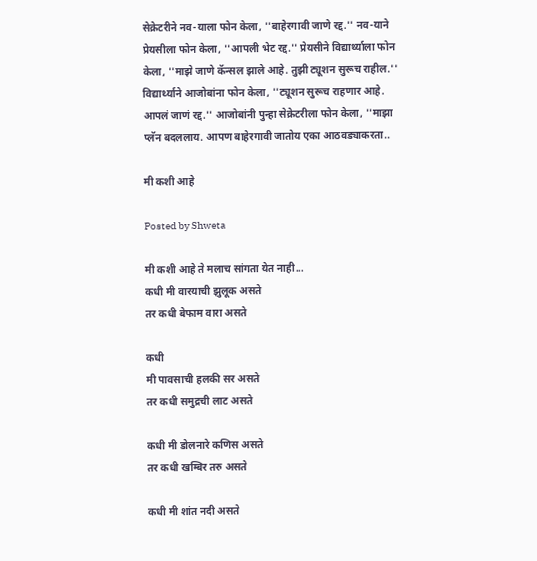सेक्रेटरीने नव-याला फोन केला, ''बाहेरगावी जाणे रद्द.'' नव-याने प्रेयसीला फोन केला, ''आपली भेट रद्द.'' प्रेयसीने विद्यार्थ्याला फोन केला, ''माझे जाणे कॅन्सल झाले आहे. तुझी ट्यूशन सुरूच राहील.'' विद्यार्थ्याने आजोबांना फोन केला, ''ट्यूशन सुरूच राहणार आहे. आपलं जाणं रद्द.'' आजोबांनी पुन्हा सेक्रेटरीला फोन केला, ''माझा प्लॅन बदललाय. आपण बाहेरगावी जातोय एका आठवड्याकरता..

मी कशी आहे

Posted by Shweta

मी कशी आहे ते मलाच सांगता येत नाही...
कधी मी वारयाची झुलूक असते
तर कधी बेफाम वारा असते

कधी
मी पावसाची हलकी सर असते
तर कधी समुद्रची लाट असते

कधी मी डोलनारे कणिस असते
तर कधी खम्बिर तरु असते

कधी मी शांत नदी असते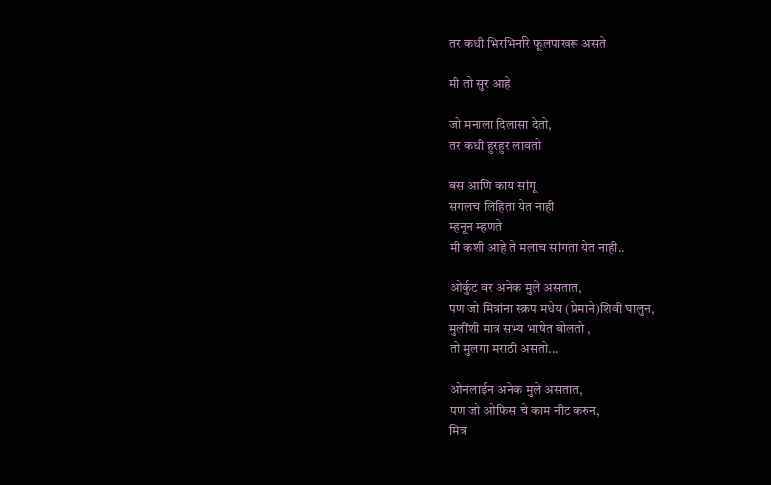तर कधी भिरभिर्नारे फूलपाखरू असते

मी तो सुर आहे

जो मनाला दिलासा देतो,
तर कधी हुरहुर लावतो

बस आणि काय सांगू
सगलच लिहिता येत नाही
म्हनून म्हणते
मी कशी आहे ते मलाच सांगता येत नाही..

ओर्कुट वर अनेक मुले असतात,
पण जो मित्रांना स्क्रप मधेय (प्रेमाने)शिवी घालुन,
मुलींशी मात्र सभ्य भाषेत बोलतो ,
तो मुलगा मराठी असतो...

ओनलाईन अनेक मुले असतात,
पण जो ओफिस चे काम नीट करुन,
मित्र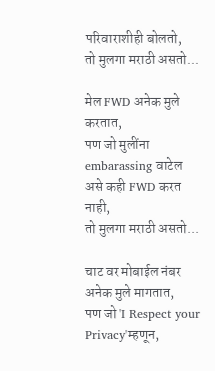परिवाराशीही बोलतो,
तो मुलगा मराठी असतो...

मेल FWD अनेक मुले करतात,
पण जो मुलींना embarassing वाटेल असे कही FWD करत नाही,
तो मुलगा मराठी असतो...

चाट वर मोबाईल नंबर अनेक मुले मागतात,
पण जो 'I Respect your Privacy'म्हणून,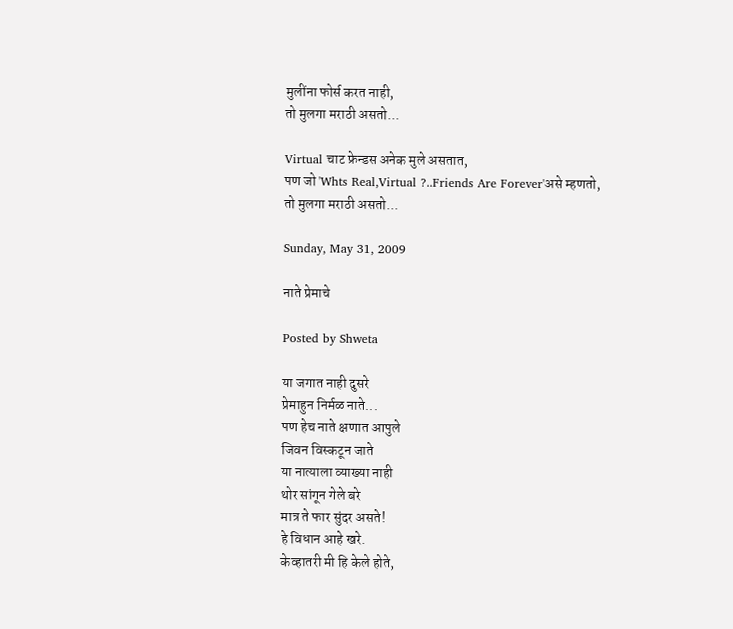मुलींना फोर्स करत नाही,
तो मुलगा मराठी असतो...

Virtual चाट फ्रेन्डस अनेक मुले असतात,
पण जो 'Whts Real,Virtual ?..Friends Are Forever'असे म्हणतो,
तो मुलगा मराठी असतो...

Sunday, May 31, 2009

नाते प्रेमाचे

Posted by Shweta

या जगात नाही दुसरे
प्रेमाहुन निर्मळ नाते...
पण हेच नाते क्षणात आपुले
जिवन विस्कटून जाते
या नात्याला व्याख्या नाही
थोर सांगून गेले बरे
मात्र ते फार सुंदर असते!
हे विधान आहे खरे.
केव्हातरी मी हि केले होते,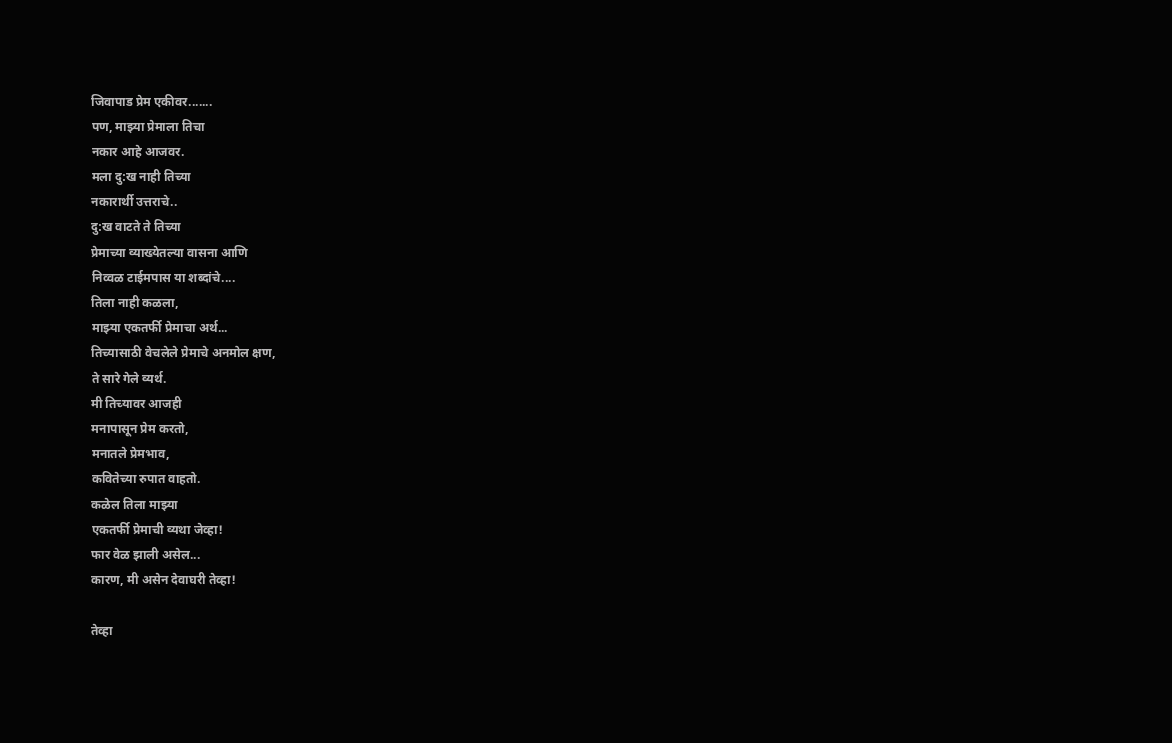जिवापाड प्रेम एकीवर.......
पण, माझ्या प्रेमाला तिचा
नकार आहे आजवर.
मला दु:ख नाही तिच्या
नकारार्थी उत्तराचे..
दु:ख वाटते ते तिच्या
प्रेमाच्या व्याख्येतल्या वासना आणि
निव्वळ टाईमपास या शब्दांचे....
तिला नाही कळला,
माझ्या एकतर्फी प्रेमाचा अर्थ...
तिच्यासाठी वेचलेले प्रेमाचे अनमोल क्षण,
ते सारे गेले व्यर्थ.
मी तिच्यावर आजही
मनापासून प्रेम करतो,
मनातले प्रेमभाव,
कवितेच्या रुपात वाहतो.
कळेल तिला माझ्या
एकतर्फी प्रेमाची व्यथा जेव्हा!
फार वेळ झाली असेल...
कारण, मी असेन देवाघरी तेव्हा!

तेव्हा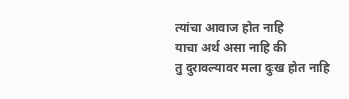त्यांचा आवाज होत नाहि
याचा अर्थ असा नाहि की
तु दुरावल्यावर मला दुःख होत नाहि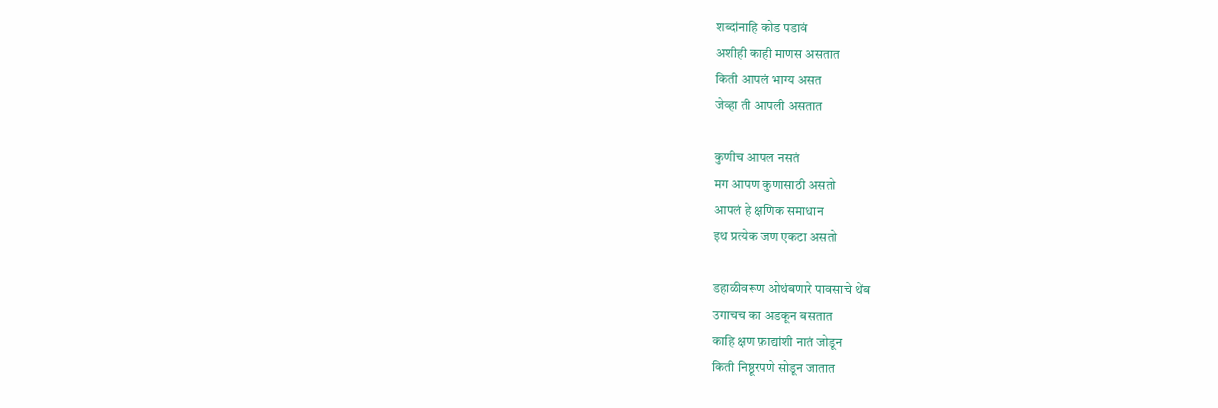शब्दांनाहि कोड पडावं
अशीही काही माणस असतात
किती आपलं भाग्य असत
जेव्हा ती आपली असतात

कुणीच आपल नसतं
मग आपण कुणासाठी असतो
आपलं हे क्षणिक समाधान
इथ प्रत्येक जण एकटा असतो

डहाळीवरूण ओथंबणारे पावसाचे थेंब
उगाचच का अडकून बसतात
काहि क्षण फ़ाद्यांशी नातं जोडून
किती निष्ठूरपणे सोडून जातात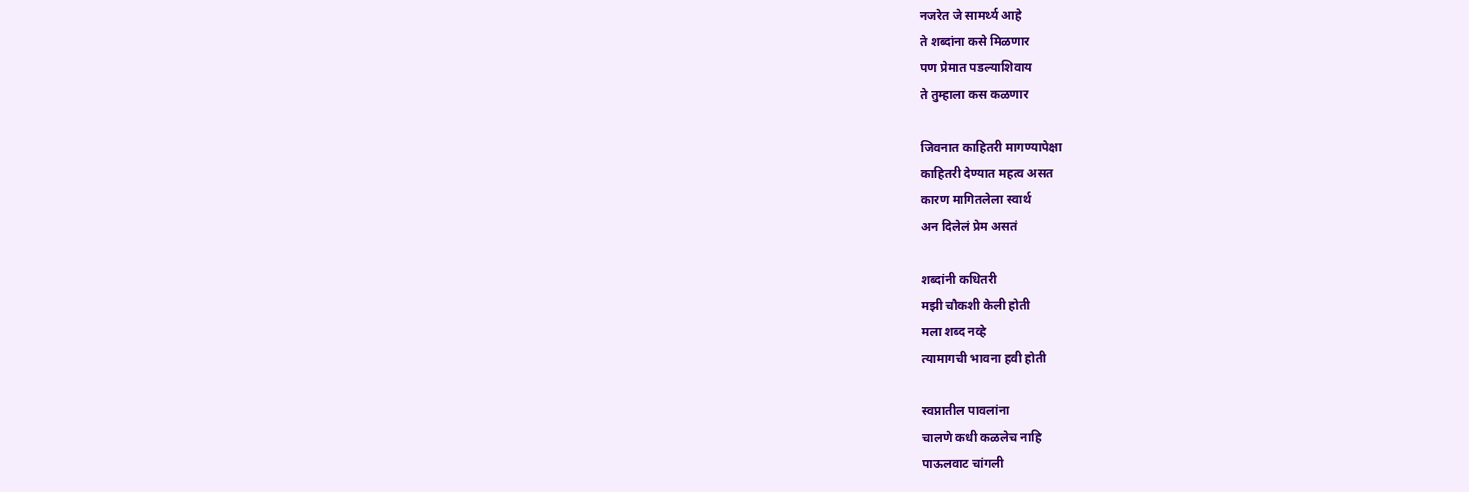नजरेत जे सामर्थ्य आहे
ते शब्दांना कसे मिळणार
पण प्रेमात पडल्याशिवाय
ते तुम्हाला कस कळणार

जिवनात काहितरी मागण्यापेक्षा
काहितरी देण्यात महत्व असत
कारण मागितलेला स्वार्थ
अन दिलेलं प्रेम असतं

शब्दांनी कधितरी
मझी चौकशी केली होती
मला शब्द नव्हे
त्यामागची भावना हवी होती

स्वप्नातील पावलांना
चालणे कधी कळलेच नाहि
पाऊलवाट चांगली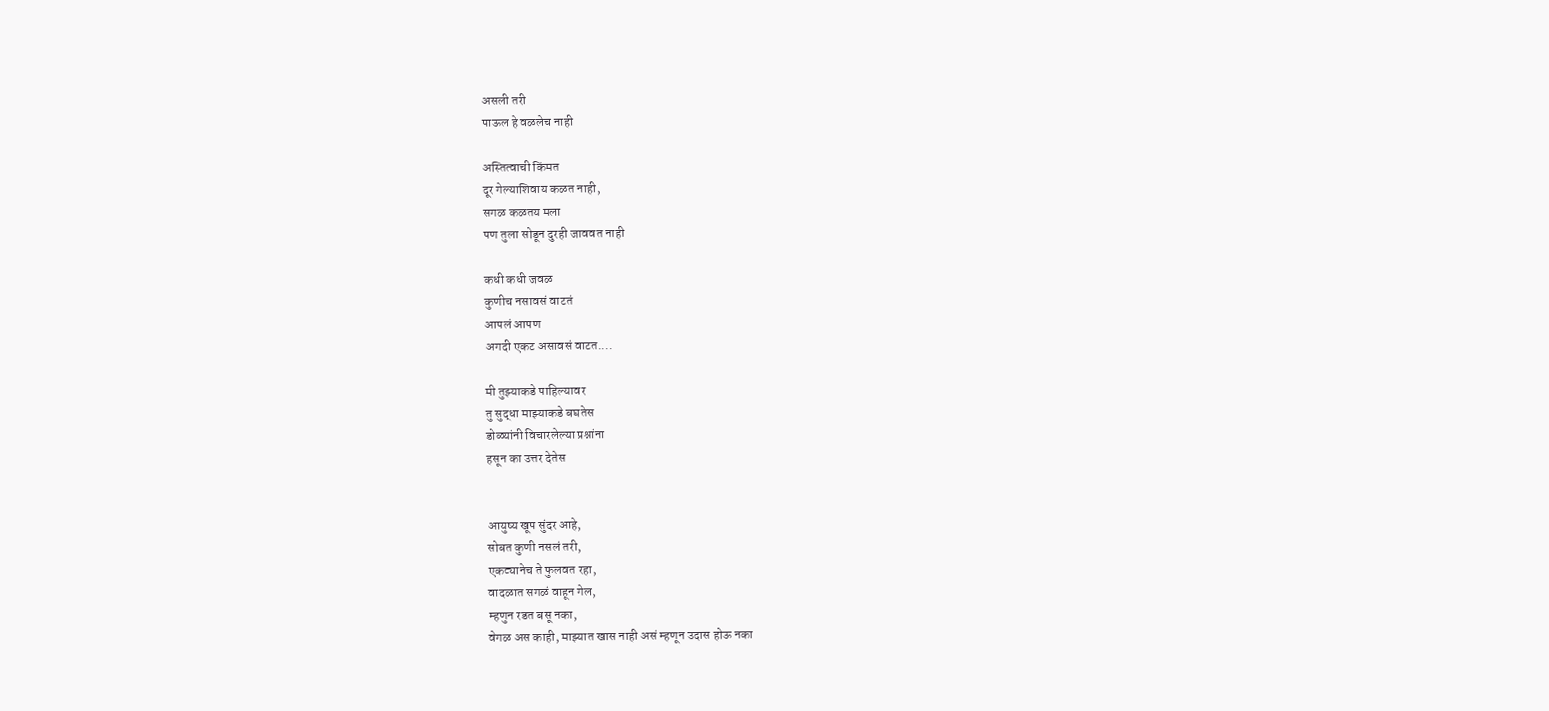असली तरी
पाऊल हे वळलेच नाही

अस्तित्वाची किंमत
दूर गेल्याशिवाय कळत नाही,
सगळ कळतय मला
पण तुला सोडून दुरही जाववत नाही

कधी कधी जवळ
कुणीच नसावसं वाटतं
आपलं आपण
अगदी एकट असावसं वाटत....

मी तुझ्याकडे पाहिल्यावर
तु सुद्धा माझ्याकडे बघतेस
डोळ्यांनी विचारलेल्या प्रश्नांना
हसून का उत्तर देतेस


आयुष्य खूप सुंदर आहे,
सोबत कुणी नसलं तरी,
एकट्यानेच ते फुलवत रहा,
वादळात सगळं वाहून गेल,
म्हणुन रडत बसू नका,
वेगळ अस काही, माझ्यात खास नाही असं म्हणून उदास होऊ नका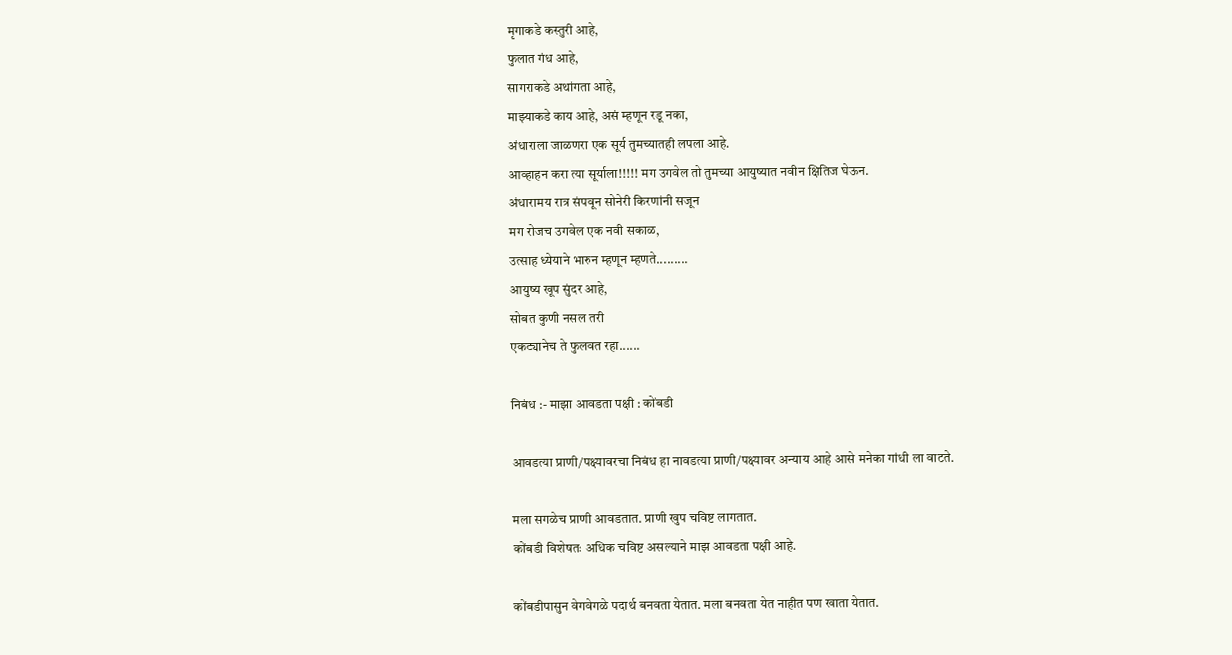मृगाकडे कस्तुरी आहे,
फुलात गंध आहे,
सागराकडे अथांगता आहे,
माझ्याकडे काय आहे, असं म्हणून रडू नका,
अंधाराला जाळणरा एक सूर्य तुमच्यातही लपला आहे.
आव्हाहन करा त्या सूर्याला!!!!! मग उगवेल तो तुमच्या आयुष्यात नवीन क्षितिज घेऊन.
अंधारामय रात्र संपवून सोनेरी किरणांनी सजून
मग रोजच उगवेल एक नवी सकाळ,
उत्साह ध्येयाने भारुन म्हणून म्हणते.........
आयुष्य खूप सुंदर आहे,
सोबत कुणी नसल तरी
एकट्यानेच ते फुलवत रहा......

निबंध :- माझा आवडता पक्षी : कोंबडी

आवडत्या प्राणी/पक्ष्यावरचा निबंध हा नावडत्या प्राणी/पक्ष्यावर अन्याय आहे आसे मनेका गांधी ला वाटते.

मला सगळेच प्राणी आवडतात. प्राणी खुप चविष्ट लागतात.
कोंबडी विशेषतः अधिक चविष्ट असल्याने माझ आवडता पक्षी आहे.

कोंबडीपासुन वेगवेगळे पदार्थ बनवता येतात. मला बनवता येत नाहीत पण खाता येतात.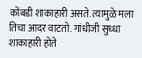कोंबडी शाकाहारी असते. त्यामुळे मला तिचा आदर वाटतो. गांधीजी सुध्धा शाकाहारी होते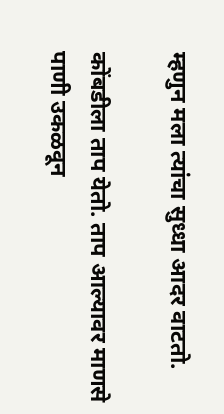म्हणुन मला त्यांचा सुध्धा आदर वाटतो.

कोंबडीला ताप येतो. ताप आल्यावर माणसे पाणी उकळवून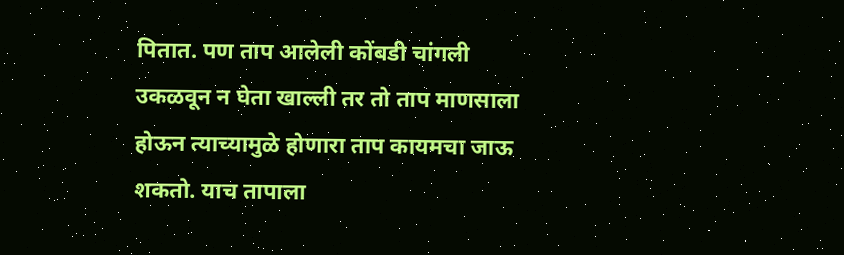पितात. पण ताप आलेली कोंबडी चांगली उकळवून न घेता खाल्ली तर तो ताप माणसाला होऊन त्याच्यामुळे होणारा ताप कायमचा जाऊ शकतो. याच तापाला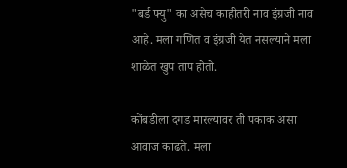"बर्ड फ्यु" का असेच काहीतरी नाव इंग्रजी नाव आहे. मला गणित व इंग्रजी येत नसल्याने मला शाळेत खुप ताप होतो.

कोंबडीला दगड मारल्यावर ती पकाक असा आवाज काढते. मला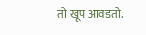तो खूप आवडतो.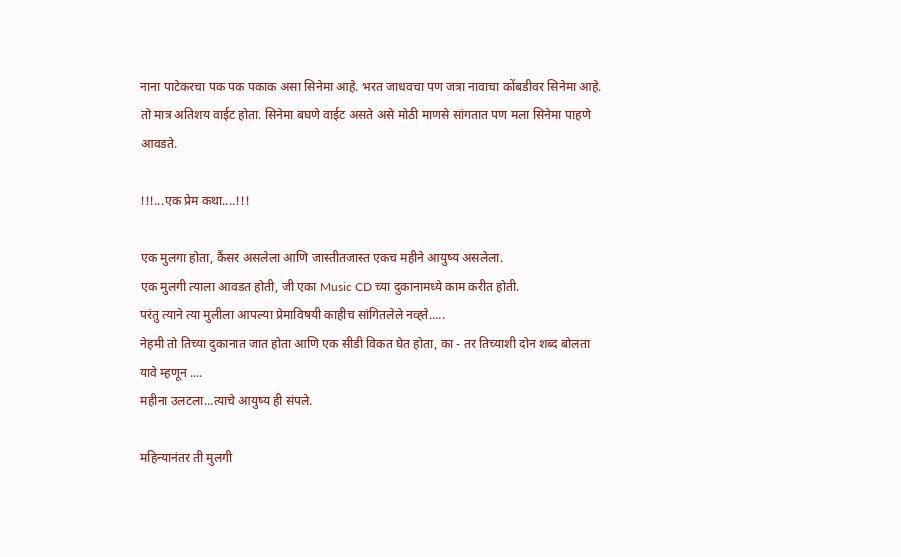नाना पाटेकरचा पक पक पकाक असा सिनेमा आहे. भरत जाधवचा पण जत्रा नावाचा कोंबडीवर सिनेमा आहे. तो मात्र अतिशय वाईट होता. सिनेमा बघणे वाईट असते असे मोठी माणसे सांगतात पण मला सिनेमा पाहणे आवडते.

!!!...एक प्रेम कथा....!!!

एक मुलगा होता, कैंसर असलेला आणि जास्तीतजास्त एकच महीने आयुष्य असलेला.
एक मुलगी त्याला आवडत होती, जी एका Music CD च्या दुकानामध्ये काम करीत होती.
परंतु त्याने त्या मुलीला आपल्या प्रेमाविषयी काहीच सांगितलेले नव्ह्ते.....
नेहमी तो तिच्या दुकानात जात होता आणि एक सीडी विकत घेत होता, का - तर तिच्याशी दोन शब्द बोलता यावे म्हणून ....
महीना उलटला...त्याचे आयुष्य ही संपले.

महिन्यानंतर ती मुलगी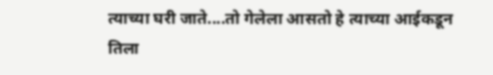त्याच्या घरी जाते....तो गेलेला आसतो हे त्याच्या आईकडून तिला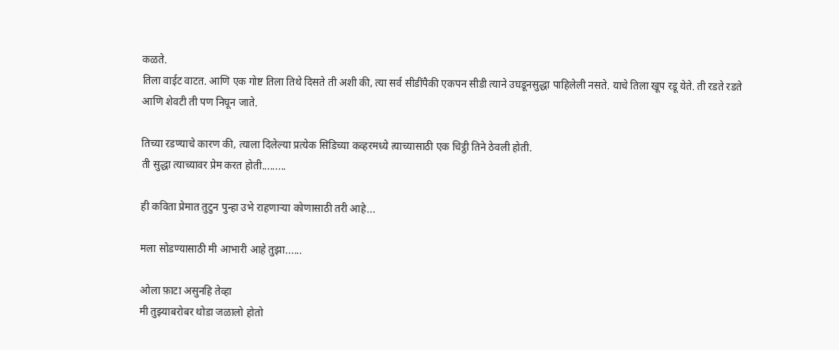कळते.
तिला वाईट वाटत. आणि एक गोष्ट तिला तिथे दिसते ती अशी की, त्या सर्व सीडींपैकी एकपन सीडी त्याने उघडूनसुद्धा पाहिलेली नसते. याचे तिला खूप रडू येते. ती रडते रडते आणि शेवटी ती पण निघून जाते.

तिच्या रडण्याचे कारण की, त्याला दिलेल्या प्रत्येक सिडिच्या कव्हरमध्ये त्याच्यासाठी एक चिट्ठी तिने ठेवली होती.
ती सुद्धा त्याच्यावर प्रेम करत होती.........

ही कविता प्रेमात तुटुन पुन्हा उभे राहणार्‍या कोणासाठी तरी आहे...

मला सोडण्यासाठी मी आभारी आहे तुझा......

ओला फ़ाटा असुनहि तेव्हा
मी तुझ्याबरोबर थोडा जळालो होतो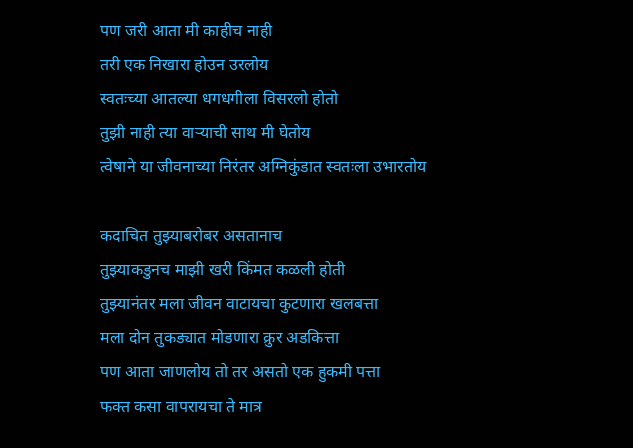पण जरी आता मी काहीच नाही
तरी एक निखारा होउन उरलोय
स्वतःच्या आतल्या धगधगीला विसरलो होतो
तुझी नाही त्या वार्‍याची साथ मी घेतोय
त्वेषाने या जीवनाच्या निरंतर अग्निकुंडात स्वतःला उभारतोय

कदाचित तुझ्याबरोबर असतानाच
तुझ्याकडुनच माझी खरी किंमत कळली होती
तुझ्यानंतर मला जीवन वाटायचा कुटणारा खलबत्ता
मला दोन तुकड्यात मोडणारा क्रुर अडकित्ता
पण आता जाणलोय तो तर असतो एक हुकमी पत्ता
फक्त कसा वापरायचा ते मात्र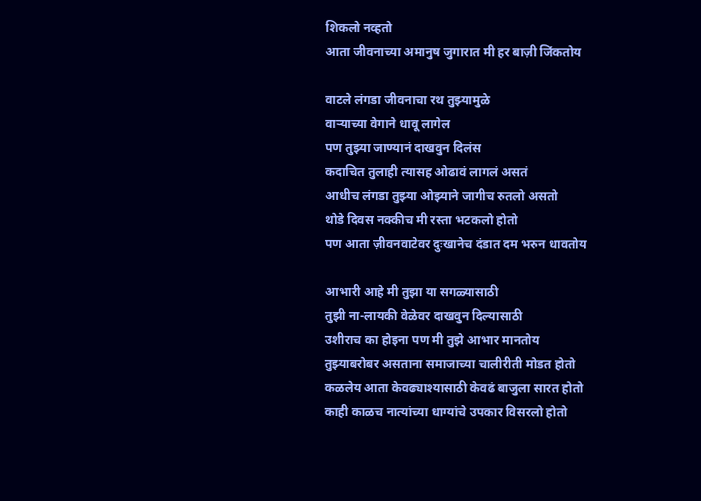शिकलो नव्हतो
आता जीवनाच्या अमानुष जुगारात मी हर बाज़ी जिंकतोय

वाटले लंगडा जीवनाचा रथ तुझ्यामुळे
वार्‍याच्या वेगाने धावू लागेल
पण तुझ्या जाण्यानं दाखवुन दिलंस
कदाचित तुलाही त्यासह ओढावं लागलं असतं
आधीच लंगडा तुझ्या ओझ्याने जागीच रुतलो असतो
थोडे दिवस नक्कीच मी रस्ता भटकलो होतो
पण आता ज़ीवनवाटेवर दुःखानेच दंडात दम भरुन धावतोय

आभारी आहे मी तुझा या सगळ्यासाठी
तुझी ना-लायकी वेळेवर दाखवुन दिल्यासाठी
उशीराच का होइना पण मी तुझे आभार मानतोय
तुझ्याबरोबर असताना समाजाच्या चालीरीती मोडत होतो
कळलेय आता केवढ्याश्यासाठी केवढं बाजुला सारत होतो
काही काळच नात्यांच्या धाग्यांचे उपकार विसरलो होतो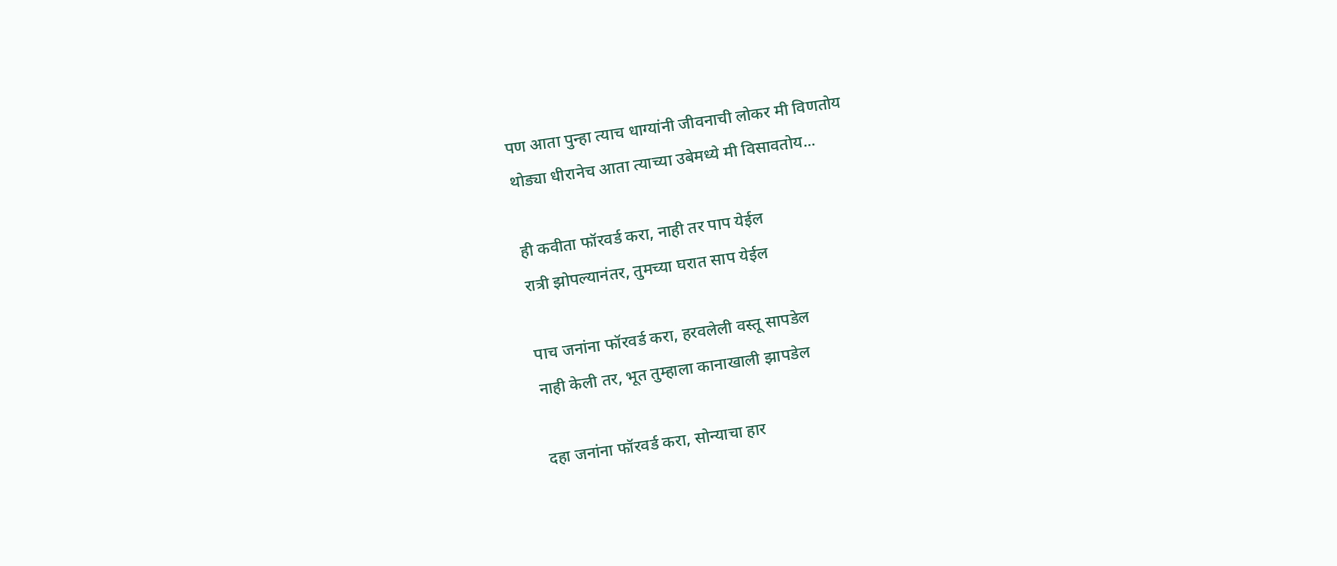पण आता पुन्हा त्याच धाग्यांनी जीवनाची लोकर मी विणतोय
थोड्या धीरानेच आता त्याच्या उबेमध्ये मी विसावतोय...

ही कवीता फॉरवर्ड करा, नाही तर पाप येईल
रात्री झोपल्यानंतर, तुमच्या घरात साप येईल

पाच जनांना फॉरवर्ड करा, हरवलेली वस्तू सापडेल
नाही केली तर, भूत तुम्हाला कानाखाली झापडेल

दहा जनांना फॉरवर्ड करा, सोन्याचा हार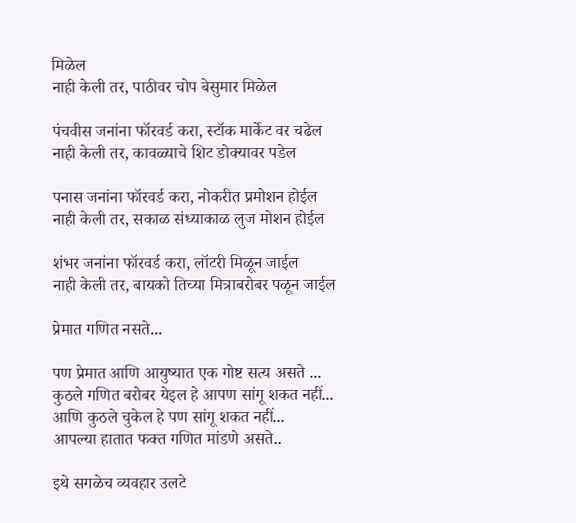मिळेल
नाही केली तर, पाठीवर चोप बेसुमार मिळेल

पंचवीस जनांना फॉरवर्ड करा, स्टॉक मार्केट वर चढेल
नाही केली तर, कावळ्याचे शिट डोक्यावर पडेल

पनास जनांना फॉरवर्ड करा, नोकरीत प्रमोशन होईल
नाही केली तर, सकाळ संध्याकाळ लुज मोशन होईल

शंभर जनांना फॉरवर्ड करा, लॉटरी मिळून जाईल
नाही केली तर, बायको तिच्या मित्राबरोबर पळून जाईल

प्रेमात गणित नसते...

पण प्रेमात आणि आयुष्यात एक गोष्ट सत्य असते ...
कुठले गणित बरोबर येइल हे आपण सांगू शकत नहीं...
आणि कुठले चुकेल हे पण सांगू शकत नहीं...
आपल्या हातात फक्त गणित मांडणे असते..

इथे सगळेच व्यवहार उलटे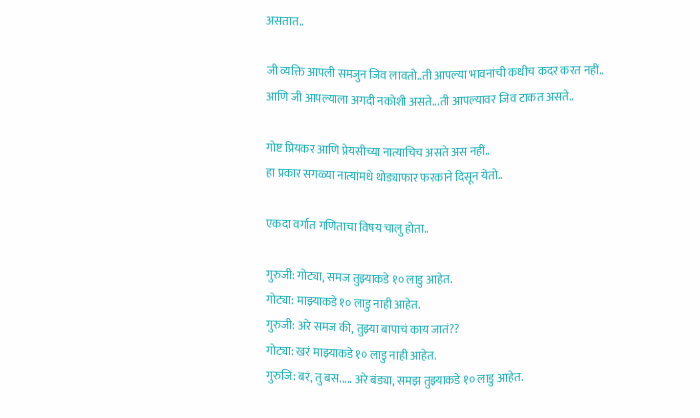असतात..

जी व्यक्ति आपली समजुन जिव लावतो..ती आपल्या भावनांची कधीच कदर करत नहीं..
आणि जी आपल्याला अगदी नकोशी असते...ती आपल्यावर जिव टाकत असते..

गोष्ट प्रियकर आणि प्रेयसीच्या नात्याचिच असते अस नहीं..
हा प्रकार सगळ्या नात्यांमधे थोड्याफार फरकाने दिसून येतो..

एकदा वर्गात गणिताचा विषय चालु होता..

गुरुजी: गोट्या, समज तुझ्याकडे १० लाडु आहेत.
गोट्या: माझ्याकडे १० लाडु नाही आहेत.
गुरुजी: अरे समज की, तुझ्या बापाचं काय जातं??
गोट्या: खरं माझ्याकडे १० लाडु नाही आहेत.
गुरुजि: बरं, तु बस..... अरे बंड्या, समझ तुझ्याकडे १० लाडु आहेत.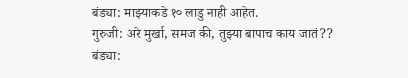बंड्या: माझ्याकडे १० लाडु नाही आहेत.
गुरुजी: अरे मुर्खा, समज की, तुझ्या बापाच काय जातं??
बंड्या: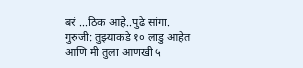बरं ...ठिक आहे..पुढे सांगा.
गुरुजी: तुझ्याकडे १० लाडु आहेत आणि मी तुला आणखी ५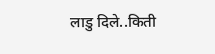लाडु दिले..किती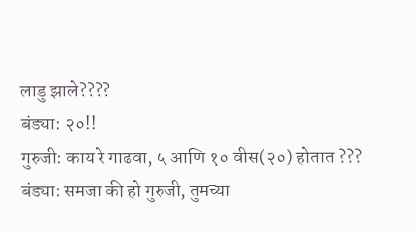लाडु झाले????
बंड्या: २०!!
गुरुजी: काय रे गाढवा, ५ आणि १० वीस(२०) होतात ???
बंड्या: समजा की हो गुरुजी, तुमच्या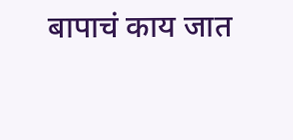बापाचं काय जात